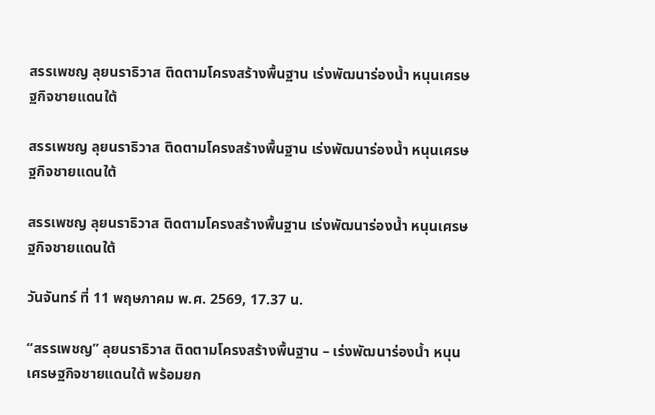สรรเพชญ ลุยนราธิวาส ติดตามโครงสร้างพื้นฐาน เร่งพัฒนาร่องน้ำ หนุนเศรษฐกิจชายแดนใต้

สรรเพชญ ลุยนราธิวาส ติดตามโครงสร้างพื้นฐาน เร่งพัฒนาร่องน้ำ หนุนเศรษฐกิจชายแดนใต้

สรรเพชญ ลุยนราธิวาส ติดตามโครงสร้างพื้นฐาน เร่งพัฒนาร่องน้ำ หนุนเศรษฐกิจชายแดนใต้

วันจันทร์ ที่ 11 พฤษภาคม พ.ศ. 2569, 17.37 น.

“สรรเพชญ” ลุยนราธิวาส ติดตามโครงสร้างพื้นฐาน – เร่งพัฒนาร่องน้ำ หนุนเศรษฐกิจชายแดนใต้ พร้อมยก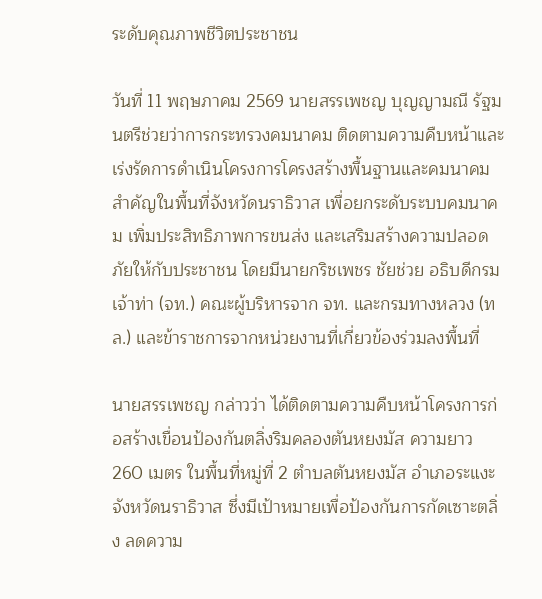ระดับคุณภาพชีวิตประชาชน

วันที่ 11 พฤษภาคม 2569 นายสรรเพชญ บุญญามณี รัฐมนตรีช่วยว่าการกระทรวงคมนาคม ติดตามความคืบหน้าและเร่งรัดการดำเนินโครงการโครงสร้างพื้นฐานและคมนาคมสำคัญในพื้นที่จังหวัดนราธิวาส เพื่อยกระดับระบบคมนาคม เพิ่มประสิทธิภาพการขนส่ง และเสริมสร้างความปลอดภัยให้กับประชาชน โดยมีนายกริชเพชร ชัยช่วย อธิบดีกรมเจ้าท่า (จท.) คณะผู้บริหารจาก จท. และกรมทางหลวง (ทล.) และข้าราชการจากหน่วยงานที่เกี่ยวข้องร่วมลงพื้นที่

นายสรรเพชญ กล่าวว่า ได้ติดตามความคืบหน้าโครงการก่อสร้างเขื่อนป้องกันตลิ่งริมคลองตันหยงมัส ความยาว 260 เมตร ในพื้นที่หมู่ที่ 2 ตำบลตันหยงมัส อำเภอระแงะ จังหวัดนราธิวาส ซึ่งมีเป้าหมายเพื่อป้องกันการกัดเซาะตลิ่ง ลดความ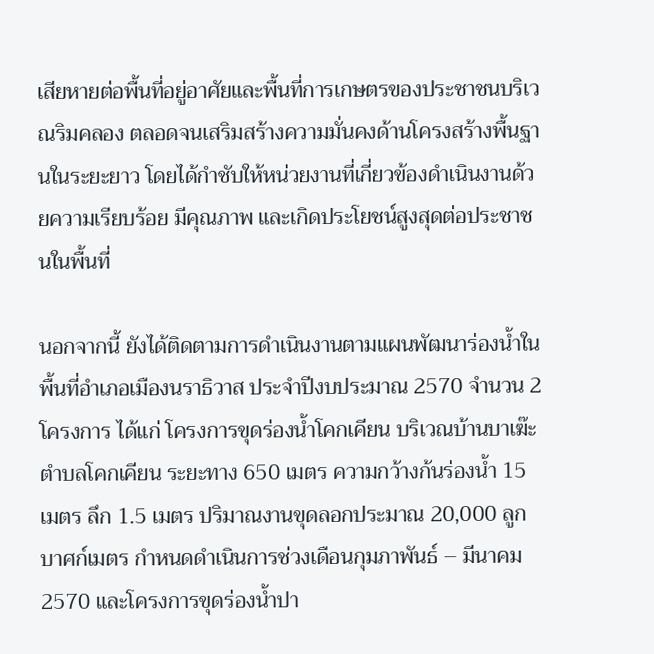เสียหายต่อพื้นที่อยู่อาศัยและพื้นที่การเกษตรของประชาชนบริเวณริมคลอง ตลอดจนเสริมสร้างความมั่นคงด้านโครงสร้างพื้นฐานในระยะยาว โดยได้กำชับให้หน่วยงานที่เกี่ยวข้องดำเนินงานด้วยความเรียบร้อย มีคุณภาพ และเกิดประโยชน์สูงสุดต่อประชาชนในพื้นที่

นอกจากนี้ ยังได้ติดตามการดำเนินงานตามแผนพัฒนาร่องน้ำในพื้นที่อำเภอเมืองนราธิวาส ประจำปีงบประมาณ 2570 จำนวน 2 โครงการ ได้แก่ โครงการขุดร่องน้ำโคกเคียน บริเวณบ้านบาเฆ๊ะ ตำบลโคกเคียน ระยะทาง 650 เมตร ความกว้างก้นร่องน้ำ 15 เมตร ลึก 1.5 เมตร ปริมาณงานขุดลอกประมาณ 20,000 ลูกบาศก์เมตร กำหนดดำเนินการช่วงเดือนกุมภาพันธ์ – มีนาคม 2570 และโครงการขุดร่องน้ำปา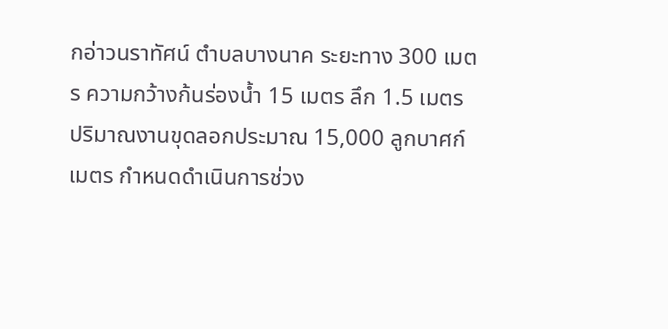กอ่าวนราทัศน์ ตำบลบางนาค ระยะทาง 300 เมตร ความกว้างก้นร่องน้ำ 15 เมตร ลึก 1.5 เมตร ปริมาณงานขุดลอกประมาณ 15,000 ลูกบาศก์เมตร กำหนดดำเนินการช่วง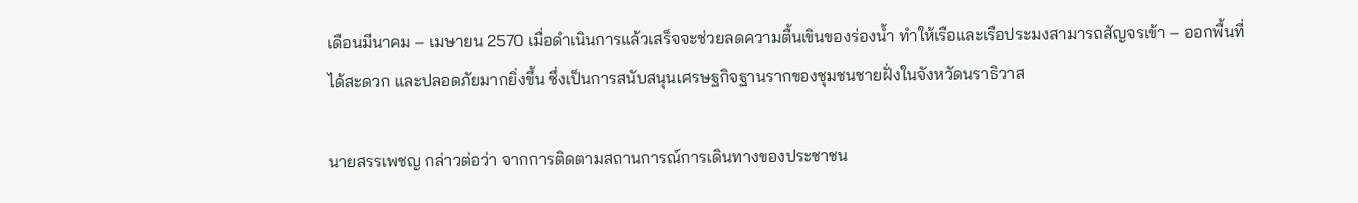เดือนมีนาคม – เมษายน 2570 เมื่อดำเนินการแล้วเสร็จจะช่วยลดความตื้นเขินของร่องน้ำ ทำให้เรือและเรือประมงสามารถสัญจรเข้า – ออกพื้นที่ได้สะดวก และปลอดภัยมากยิ่งขึ้น ซึ่งเป็นการสนับสนุนเศรษฐกิจฐานรากของชุมชนชายฝั่งในจังหวัดนราธิวาส

นายสรรเพชญ กล่าวต่อว่า จากการติดตามสถานการณ์การเดินทางของประชาชน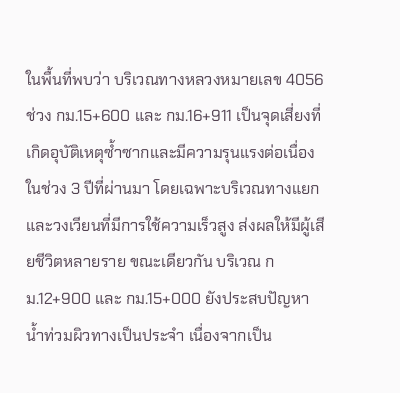ในพื้นที่พบว่า บริเวณทางหลวงหมายเลข 4056 ช่วง กม.15+600 และ กม.16+911 เป็นจุดเสี่ยงที่เกิดอุบัติเหตุซ้ำซากและมีความรุนแรงต่อเนื่องในช่วง 3 ปีที่ผ่านมา โดยเฉพาะบริเวณทางแยกและวงเวียนที่มีการใช้ความเร็วสูง ส่งผลให้มีผู้เสียชีวิตหลายราย ขณะเดียวกัน บริเวณ กม.12+900 และ กม.15+000 ยังประสบปัญหาน้ำท่วมผิวทางเป็นประจำ เนื่องจากเป็น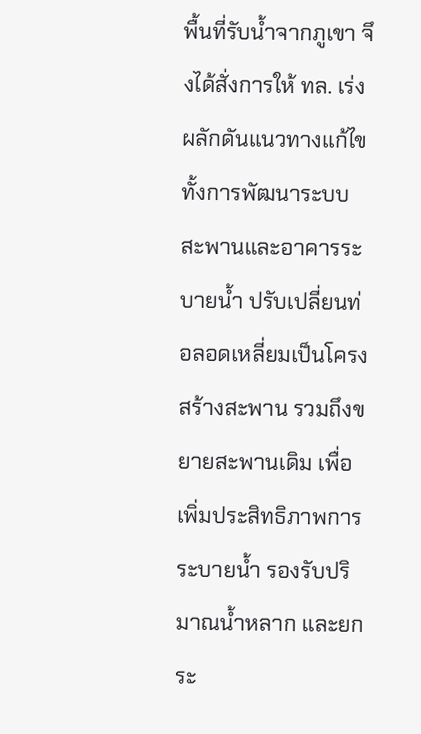พื้นที่รับน้ำจากภูเขา จึงได้สั่งการให้ ทล. เร่งผลักดันแนวทางแก้ไข ทั้งการพัฒนาระบบสะพานและอาคารระบายน้ำ ปรับเปลี่ยนท่อลอดเหลี่ยมเป็นโครงสร้างสะพาน รวมถึงขยายสะพานเดิม เพื่อเพิ่มประสิทธิภาพการระบายน้ำ รองรับปริมาณน้ำหลาก และยกระ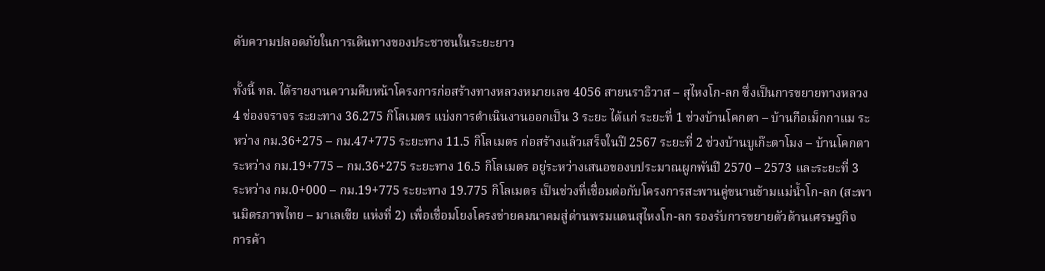ดับความปลอดภัยในการเดินทางของประชาชนในระยะยาว

ทั้งนี้ ทล. ได้รายงานความคืบหน้าโครงการก่อสร้างทางหลวงหมายเลข 4056 สายนราธิวาส – สุไหงโก-ลก ซึ่งเป็นการขยายทางหลวง 4 ช่องจราจร ระยะทาง 36.275 กิโลเมตร แบ่งการดำเนินงานออกเป็น 3 ระยะ ได้แก่ ระยะที่ 1 ช่วงบ้านโคกตา – บ้านกือเม็กกาแม ระหว่าง กม.36+275 – กม.47+775 ระยะทาง 11.5 กิโลเมตร ก่อสร้างแล้วเสร็จในปี 2567 ระยะที่ 2 ช่วงบ้านบูเก๊ะตาโมง – บ้านโคกตา ระหว่าง กม.19+775 – กม.36+275 ระยะทาง 16.5 กิโลเมตร อยู่ระหว่างเสนอของบประมาณผูกพันปี 2570 – 2573 และระยะที่ 3 ระหว่าง กม.0+000 – กม.19+775 ระยะทาง 19.775 กิโลเมตร เป็นช่วงที่เชื่อมต่อกับโครงการสะพานคู่ขนานข้ามแม่น้ำโก-ลก (สะพานมิตรภาพไทย – มาเลเซีย แห่งที่ 2) เพื่อเชื่อมโยงโครงข่ายคมนาคมสู่ด่านพรมแดนสุไหงโก-ลก รองรับการขยายตัวด้านเศรษฐกิจ การค้า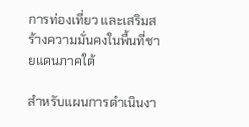การท่องเที่ยว และเสริมสร้างความมั่นคงในพื้นที่ชายแดนภาคใต้

สำหรับแผนการดำเนินงา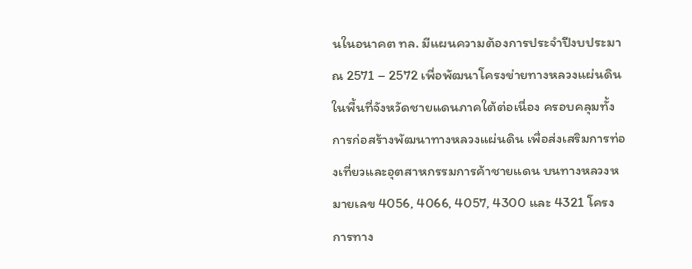นในอนาคต ทล. มีแผนความต้องการประจำปีงบประมาณ 2571 – 2572 เพื่อพัฒนาโครงข่ายทางหลวงแผ่นดินในพื้นที่จังหวัดชายแดนภาคใต้ต่อเนื่อง ครอบคลุมทั้งการก่อสร้างพัฒนาทางหลวงแผ่นดิน เพื่อส่งเสริมการท่องเที่ยวและอุตสาหกรรมการค้าชายแดน บนทางหลวงหมายเลข 4056, 4066, 4057, 4300 และ 4321 โครงการทาง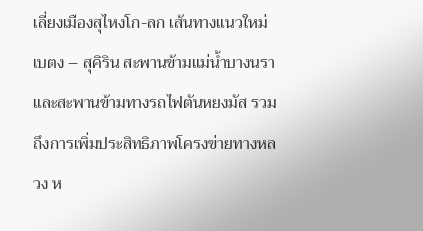เลี่ยงเมืองสุไหงโก-ลก เส้นทางแนวใหม่เบตง – สุคิริน สะพานข้ามแม่น้ำบางนรา และสะพานข้ามทางรถไฟตันหยงมัส รวมถึงการเพิ่มประสิทธิภาพโครงข่ายทางหลวง ห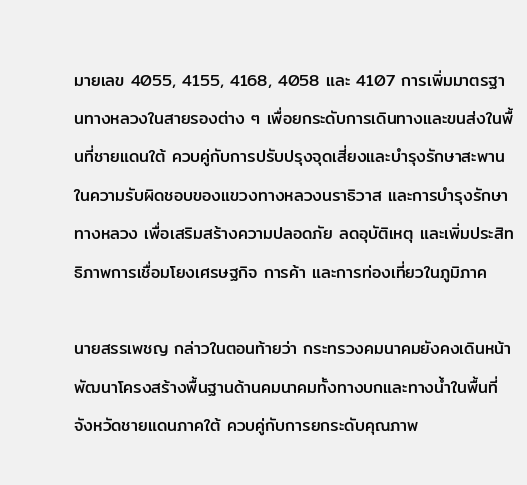มายเลข 4055, 4155, 4168, 4058 และ 4107 การเพิ่มมาตรฐานทางหลวงในสายรองต่าง ๆ เพื่อยกระดับการเดินทางและขนส่งในพื้นที่ชายแดนใต้ ควบคู่กับการปรับปรุงจุดเสี่ยงและบำรุงรักษาสะพานในความรับผิดชอบของแขวงทางหลวงนราธิวาส และการบำรุงรักษาทางหลวง เพื่อเสริมสร้างความปลอดภัย ลดอุบัติเหตุ และเพิ่มประสิทธิภาพการเชื่อมโยงเศรษฐกิจ การค้า และการท่องเที่ยวในภูมิภาค

นายสรรเพชญ กล่าวในตอนท้ายว่า กระทรวงคมนาคมยังคงเดินหน้าพัฒนาโครงสร้างพื้นฐานด้านคมนาคมทั้งทางบกและทางน้ำในพื้นที่จังหวัดชายแดนภาคใต้ ควบคู่กับการยกระดับคุณภาพ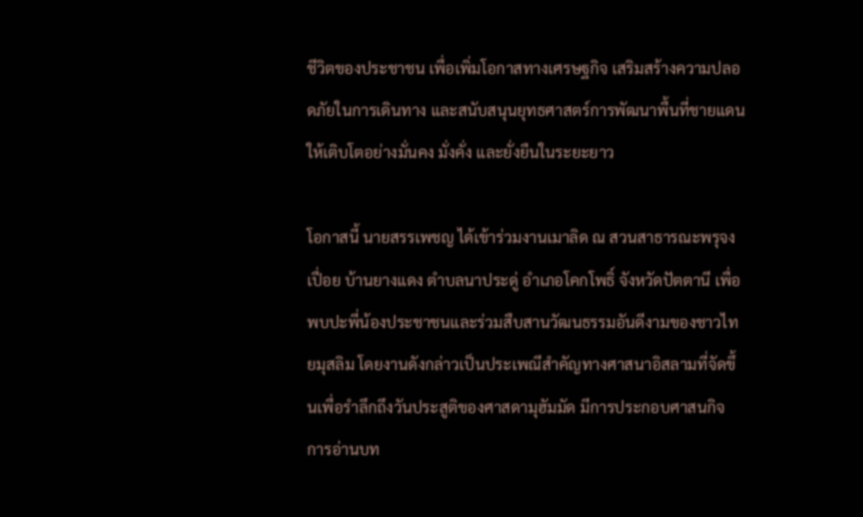ชีวิตของประชาชน เพื่อเพิ่มโอกาสทางเศรษฐกิจ เสริมสร้างความปลอดภัยในการเดินทาง และสนับสนุนยุทธศาสตร์การพัฒนาพื้นที่ชายแดนให้เติบโตอย่างมั่นคง มั่งคั่ง และยั่งยืนในระยะยาว

โอกาสนี้ นายสรรเพชญ ได้เข้าร่วมงานเมาลิด ณ สวนสาธารณะพรุจงเปื่อย บ้านยางแดง ตำบลนาประดู่ อำเภอโคกโพธิ์ จังหวัดปัตตานี เพื่อพบปะพี่น้องประชาชนและร่วมสืบสานวัฒนธรรมอันดีงามของชาวไทยมุสลิม โดยงานดังกล่าวเป็นประเพณีสำคัญทางศาสนาอิสลามที่จัดขึ้นเพื่อรำลึกถึงวันประสูติของศาสดามุฮัมมัด มีการประกอบศาสนกิจ การอ่านบท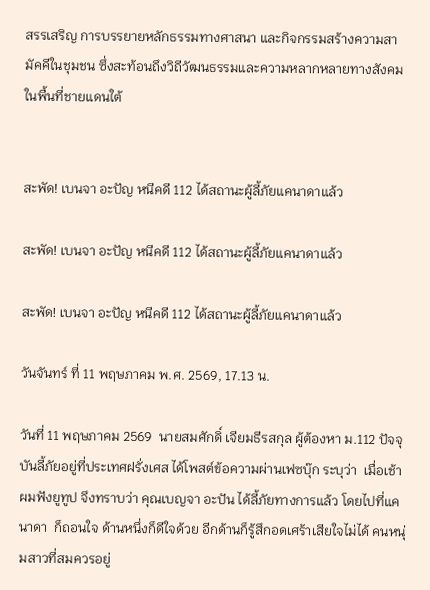สรรเสริญ การบรรยายหลักธรรมทางศาสนา และกิจกรรมสร้างความสามัคคีในชุมชน ซึ่งสะท้อนถึงวิถีวัฒนธรรมและความหลากหลายทางสังคมในพื้นที่ชายแดนใต้


สะพัด! เบนจา อะปัญ หนีคดี 112 ได้สถานะผู้ลี้ภัยแคนาดาแล้ว

สะพัด! เบนจา อะปัญ หนีคดี 112 ได้สถานะผู้ลี้ภัยแคนาดาแล้ว

สะพัด! เบนจา อะปัญ หนีคดี 112 ได้สถานะผู้ลี้ภัยแคนาดาแล้ว

วันจันทร์ ที่ 11 พฤษภาคม พ.ศ. 2569, 17.13 น.

วันที่ 11 พฤษภาคม 2569  นายสมศักดิ์ เจียมธีรสกุล ผู้ต้องหา ม.112 ปัจจุบันลี้ภัยอยู่ที่ประเทศฝรั่งเศส ได้โพสต์ข้อความผ่านเฟซบุ๊ก ระบุว่า  เมื่อเช้าผมฟังยูทูป จึงทราบว่า คุณเบญจา อะปัน ได้ลี้ภัยทางการแล้ว โดยไปที่แคนาดา  ก็ถอนใจ ด้านหนึ่งก็ดีใจด้วย อีกด้านก็รู้สึกอดเศร้าเสียใจไม่ได้ คนหนุ่มสาวที่สมควรอยู่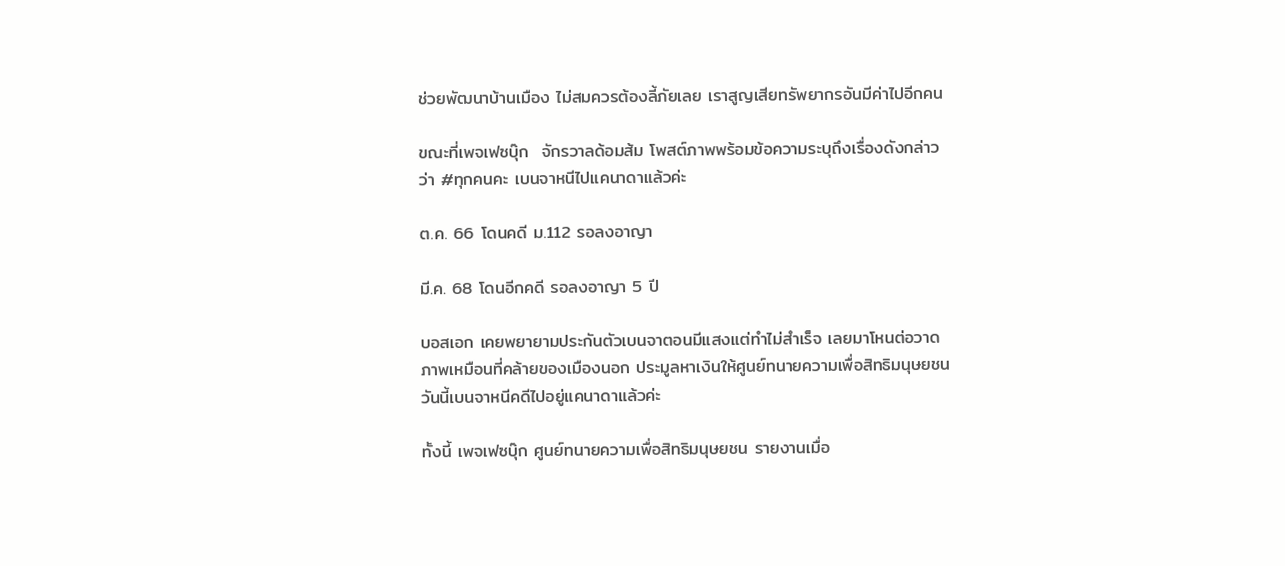ช่วยพัฒนาบ้านเมือง ไม่สมควรต้องลี้ภัยเลย เราสูญเสียทรัพยากรอันมีค่าไปอีกคน

ขณะที่เพจเฟซบุ๊ก  จักรวาลด้อมส้ม โพสต์ภาพพร้อมข้อความระบุถึงเรื่องดังกล่าวว่า #ทุกคนคะ เบนจาหนีไปแคนาดาแล้วค่ะ

ต.ค. 66 โดนคดี ม.112 รอลงอาญา

มี.ค. 68 โดนอีกคดี รอลงอาญา 5 ปี

บอสเอก เคยพยายามประกันตัวเบนจาตอนมีแสงแต่ทำไม่สำเร็จ เลยมาโหนต่อวาดภาพเหมือนที่คล้ายของเมืองนอก ประมูลหาเงินให้ศูนย์ทนายความเพื่อสิทธิมนุษยชน วันนี้เบนจาหนีคดีไปอยู่แคนาดาแล้วค่ะ

ทั้งนี้ เพจเฟซบุ๊ก ศูนย์ทนายความเพื่อสิทธิมนุษยชน รายงานเมื่อ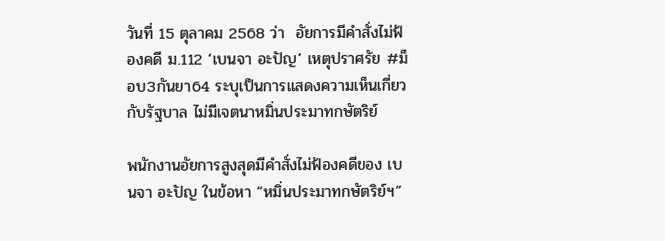วันที่ 15 ตุลาคม 2568 ว่า  อัยการมีคำสั่งไม่ฟ้องคดี ม.112 ‘เบนจา อะปัญ’ เหตุปราศรัย #ม็อบ3กันยา64 ระบุเป็นการแสดงความเห็นเกี่ยวกับรัฐบาล ไม่มีเจตนาหมิ่นประมาทกษัตริย์

พนักงานอัยการสูงสุดมีคำสั่งไม่ฟ้องคดีของ เบนจา อะปัญ ในข้อหา “หมิ่นประมาทกษัตริย์ฯ”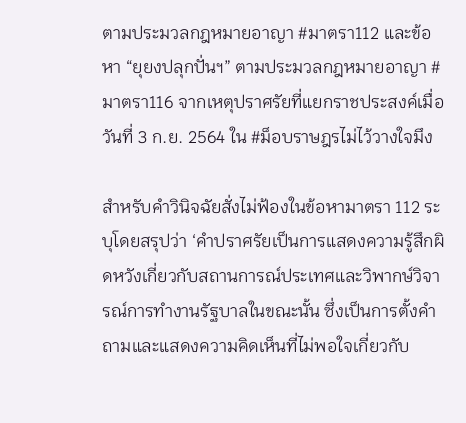ตามประมวลกฎหมายอาญา #มาตรา112 และข้อหา “ยุยงปลุกปั่นฯ” ตามประมวลกฎหมายอาญา #มาตรา116 จากเหตุปราศรัยที่แยกราชประสงค์เมื่อวันที่ 3 ก.ย. 2564 ใน #ม็อบราษฎรไม่ไว้วางใจมึง

สำหรับคำวินิจฉัยสั่งไม่ฟ้องในข้อหามาตรา 112 ระบุโดยสรุปว่า ‘คำปราศรัยเป็นการแสดงความรู้สึกผิดหวังเกี่ยวกับสถานการณ์ประเทศและวิพากษ์วิจารณ์การทำงานรัฐบาลในขณะนั้น ซึ่งเป็นการตั้งคำถามและแสดงความคิดเห็นที่ไม่พอใจเกี่ยวกับ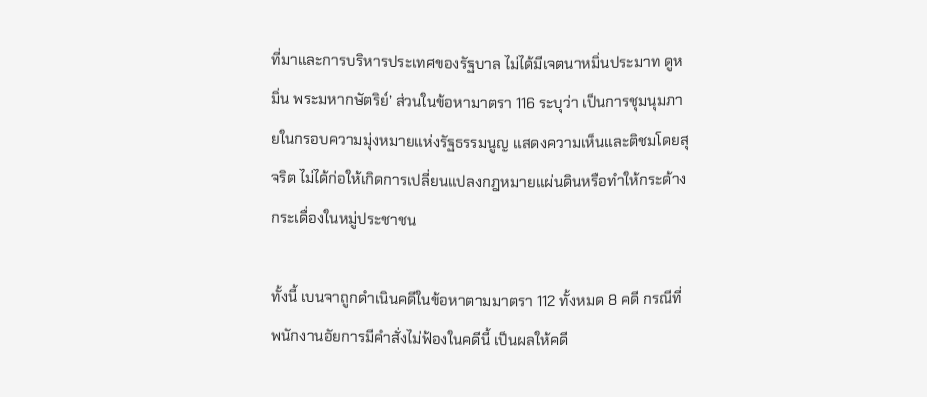ที่มาและการบริหารประเทศของรัฐบาล ไม่ได้มีเจตนาหมิ่นประมาท ดูหมิ่น พระมหากษัตริย์’ ส่วนในข้อหามาตรา 116 ระบุว่า เป็นการชุมนุมภายในกรอบความมุ่งหมายแห่งรัฐธรรมนูญ แสดงความเห็นและติชมโดยสุจริต ไม่ได้ก่อให้เกิดการเปลี่ยนแปลงกฎหมายแผ่นดินหรือทำให้กระด้างกระเดื่องในหมู่ประชาชน

ทั้งนี้ เบนจาถูกดำเนินคดีในข้อหาตามมาตรา 112 ทั้งหมด 8 คดี กรณีที่พนักงานอัยการมีคำสั่งไม่ฟ้องในคดีนี้ เป็นผลให้คดี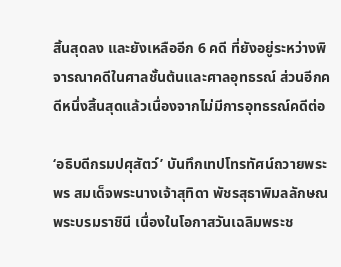สิ้นสุดลง และยังเหลืออีก 6 คดี ที่ยังอยู่ระหว่างพิจารณาคดีในศาลชั้นต้นและศาลอุทธรณ์ ส่วนอีกคดีหนึ่งสิ้นสุดแล้วเนื่องจากไม่มีการอุทธรณ์คดีต่อ

‘อธิบดีกรมปศุสัตว์’ บันทึกเทปโทรทัศน์ถวายพระพร สมเด็จพระนางเจ้าสุทิดา พัชรสุธาพิมลลักษณ พระบรมราชินี เนื่องในโอกาสวันเฉลิมพระช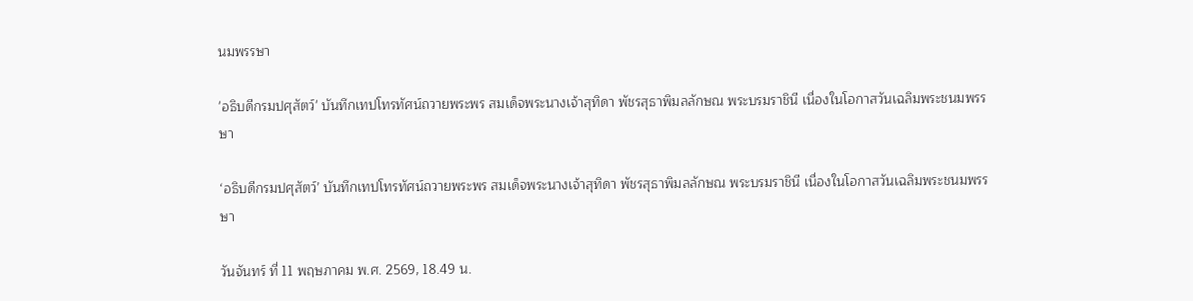นมพรรษา

'อธิบดีกรมปศุสัตว์' บันทึกเทปโทรทัศน์ถวายพระพร สมเด็จพระนางเจ้าสุทิดา พัชรสุธาพิมลลักษณ พระบรมราชินี เนื่องในโอกาสวันเฉลิมพระชนมพรรษา

‘อธิบดีกรมปศุสัตว์’ บันทึกเทปโทรทัศน์ถวายพระพร สมเด็จพระนางเจ้าสุทิดา พัชรสุธาพิมลลักษณ พระบรมราชินี เนื่องในโอกาสวันเฉลิมพระชนมพรรษา

วันจันทร์ ที่ 11 พฤษภาคม พ.ศ. 2569, 18.49 น.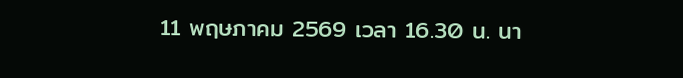11 พฤษภาคม 2569 เวลา 16.30 น. นา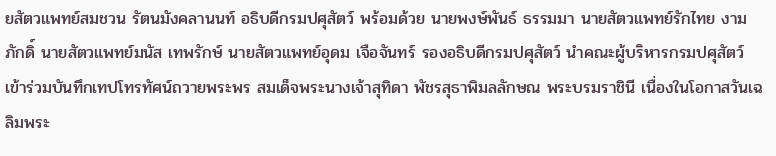ยสัตวแพทย์สมชวน รัตนมังคลานนท์ อธิบดีกรมปศุสัตว์ พร้อมด้วย นายพงษ์พันธ์ ธรรมมา นายสัตวแพทย์รักไทย งามภักดิ์ นายสัตวแพทย์มนัส เทพรักษ์ นายสัตวแพทย์อุดม เจือจันทร์ รองอธิบดีกรมปศุสัตว์ นำคณะผู้บริหารกรมปศุสัตว์ เข้าร่วมบันทึกเทปโทรทัศน์ถวายพระพร สมเด็จพระนางเจ้าสุทิดา พัชรสุธาพิมลลักษณ พระบรมราชินี เนื่องในโอกาสวันเฉลิมพระ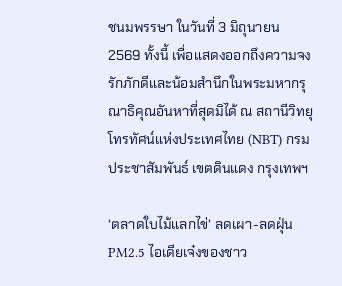ชนมพรรษา ในวันที่ 3 มิถุนายน 2569 ทั้งนี้ เพื่อแสดงออกถึงความจงรักภักดีและน้อมสำนึกในพระมหากรุณาธิคุณอันหาที่สุดมิได้ ณ สถานีวิทยุโทรทัศน์แห่งประเทศไทย (NBT) กรมประชาสัมพันธ์ เขตดินแดง กรุงเทพฯ

‘ตลาดใบไม้แลกไข่’ ลดเผา-ลดฝุ่น PM2.5 ไอเดียเจ๋งของชาว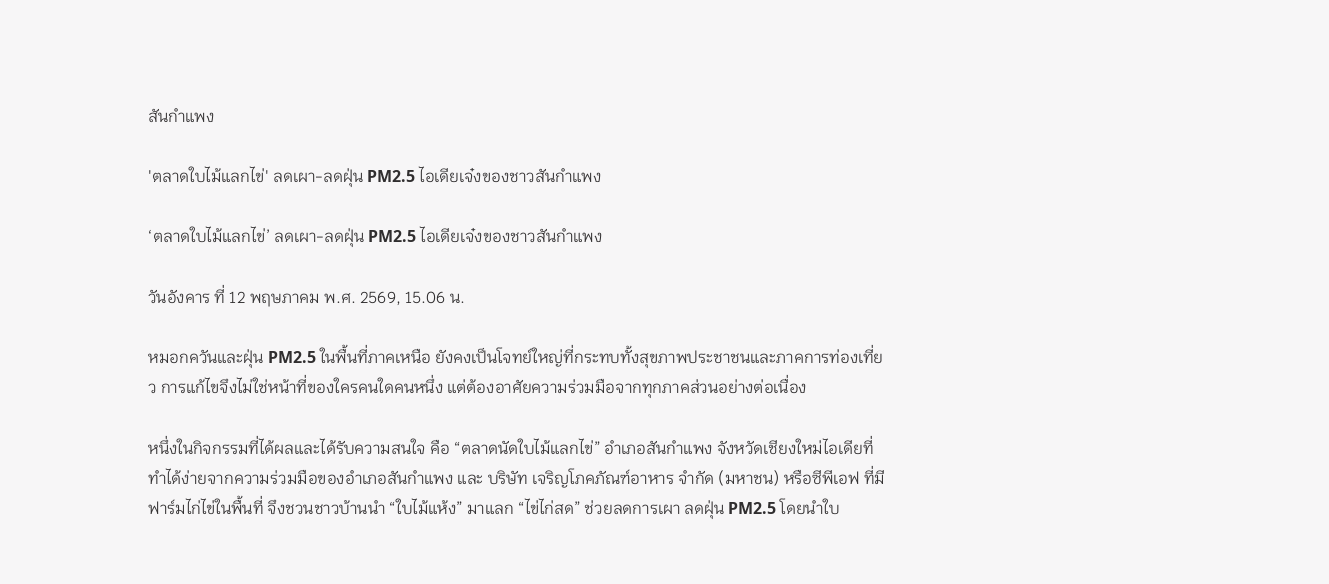สันกำแพง

'ตลาดใบไม้แลกไข่' ลดเผา-ลดฝุ่น PM2.5 ไอเดียเจ๋งของชาวสันกำแพง

‘ตลาดใบไม้แลกไข่’ ลดเผา-ลดฝุ่น PM2.5 ไอเดียเจ๋งของชาวสันกำแพง

วันอังคาร ที่ 12 พฤษภาคม พ.ศ. 2569, 15.06 น.

หมอกควันและฝุ่น PM2.5 ในพื้นที่ภาคเหนือ ยังคงเป็นโจทย์ใหญ่ที่กระทบทั้งสุขภาพประชาชนและภาคการท่องเที่ยว การแก้ไขจึงไม่ใช่หน้าที่ของใครคนใดคนหนึ่ง แต่ต้องอาศัยความร่วมมือจากทุกภาคส่วนอย่างต่อเนื่อง

หนึ่งในกิจกรรมที่ได้ผลและได้รับความสนใจ คือ “ตลาดนัดใบไม้แลกไข่” อำเภอสันกำแพง จังหวัดเชียงใหม่ไอเดียที่ทำได้ง่ายจากความร่วมมือของอำเภอสันกำแพง และ บริษัท เจริญโภคภัณฑ์อาหาร จำกัด (มหาชน) หรือซีพีเอฟ ที่มีฟาร์มไก่ไข่ในพื้นที่ จึงชวนชาวบ้านนำ “ใบไม้แห้ง” มาแลก “ไข่ไก่สด” ช่วยลดการเผา ลดฝุ่น PM2.5 โดยนำใบ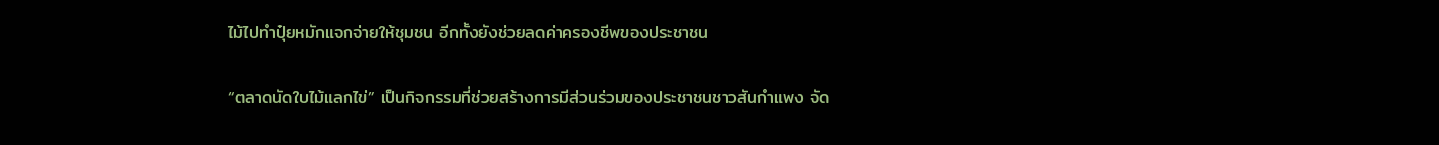ไม้ไปทำปุ๋ยหมักแจกจ่ายให้ชุมชน อีกทั้งยังช่วยลดค่าครองชีพของประชาชน

“ตลาดนัดใบไม้แลกไข่” เป็นกิจกรรมที่ช่วยสร้างการมีส่วนร่วมของประชาชนชาวสันกำแพง จัด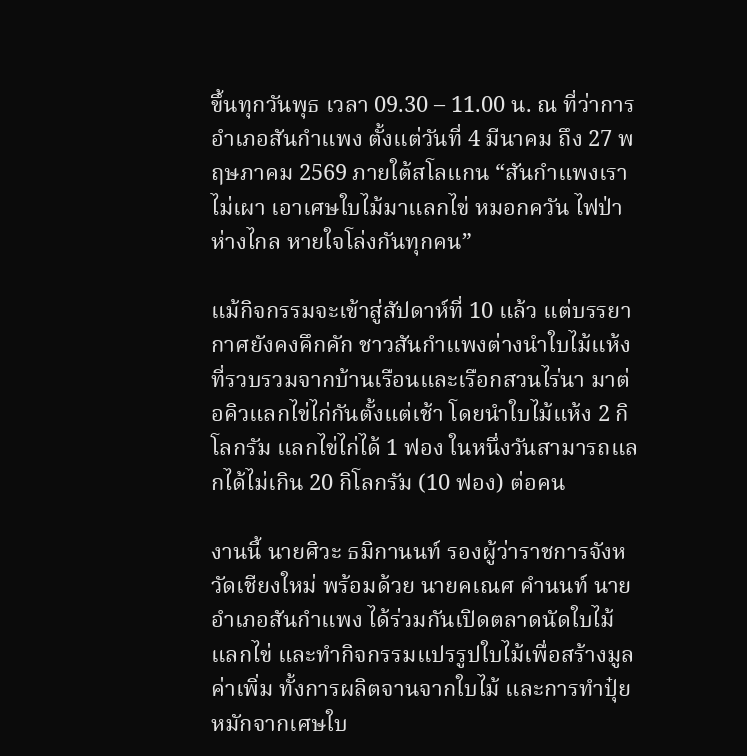ขึ้นทุกวันพุธ เวลา 09.30 – 11.00 น. ณ ที่ว่าการอำเภอสันกำแพง ตั้งแต่วันที่ 4 มีนาคม ถึง 27 พฤษภาคม 2569 ภายใต้สโลแกน “สันกำแพงเราไม่เผา เอาเศษใบไม้มาแลกไข่ หมอกควัน ไฟป่าห่างไกล หายใจโล่งกันทุกคน”

แม้กิจกรรมจะเข้าสู่สัปดาห์ที่ 10 แล้ว แต่บรรยากาศยังคงคึกคัก ชาวสันกำแพงต่างนำใบไม้แห้งที่รวบรวมจากบ้านเรือนและเรือกสวนไร่นา มาต่อคิวแลกไข่ไก่กันตั้งแต่เช้า โดยนำใบไม้แห้ง 2 กิโลกรัม แลกไข่ไก่ได้ 1 ฟอง ในหนึ่งวันสามารถแลกได้ไม่เกิน 20 กิโลกรัม (10 ฟอง) ต่อคน

งานนี้ นายศิวะ ธมิกานนท์ รองผู้ว่าราชการจังหวัดเชียงใหม่ พร้อมด้วย นายคเณศ คำนนท์ นายอำเภอสันกำแพง ได้ร่วมกันเปิดตลาดนัดใบไม้แลกไข่ และทำกิจกรรมแปรรูปใบไม้เพื่อสร้างมูลค่าเพิ่ม ทั้งการผลิตจานจากใบไม้ และการทำปุ๋ยหมักจากเศษใบ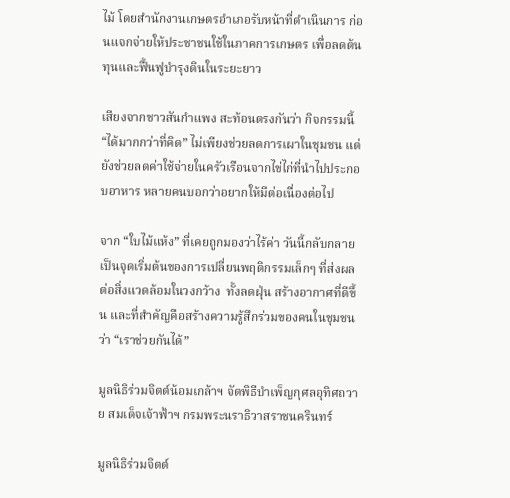ไม้ โดยสำนักงานเกษตรอำเภอรับหน้าที่ดำเนินการ ก่อนแจกจ่ายให้ประชาชนใช้ในภาคการเกษตร เพื่อลดต้นทุนและฟื้นฟูบำรุงดินในระยะยาว

เสียงจากชาวสันกำแพง สะท้อนตรงกันว่า กิจกรรมนี้ “ได้มากกว่าที่คิด” ไม่เพียงช่วยลดการเผาในชุมชน แต่ยังช่วยลดค่าใช้จ่ายในครัวเรือนจากไข่ไก่ที่นำไปประกอบอาหาร หลายคนบอกว่าอยากให้มีต่อเนื่องต่อไป

จาก “ใบไม้แห้ง” ที่เคยถูกมองว่าไร้ค่า วันนี้กลับกลายเป็นจุดเริ่มต้นของการเปลี่ยนพฤติกรรมเล็กๆ ที่ส่งผลต่อสิ่งแวดล้อมในวงกว้าง  ทั้งลดฝุ่น สร้างอากาศที่ดีขึ้น และที่สำคัญคือสร้างความรู้สึกร่วมของคนในชุมชนว่า “เราช่วยกันได้”

มูลนิธิร่วมจิตต์น้อมเกล้าฯ จัดพิธีบำเพ็ญกุศลอุทิศถวาย สมเด็จเจ้าฟ้าฯ กรมพระนราธิวาสราชนครินทร์

มูลนิธิร่วมจิตต์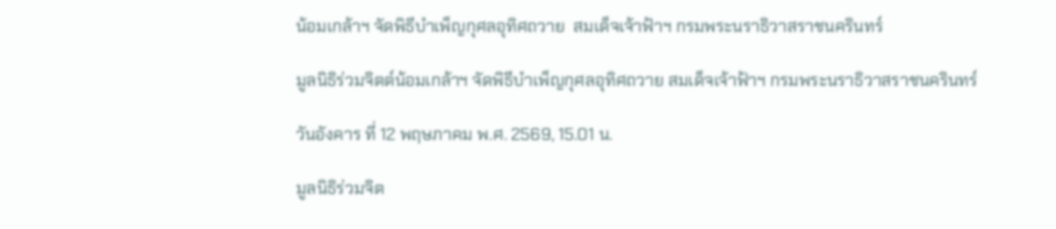น้อมเกล้าฯ จัดพิธีบำเพ็ญกุศลอุทิศถวาย  สมเด็จเจ้าฟ้าฯ กรมพระนราธิวาสราชนครินทร์

มูลนิธิร่วมจิตต์น้อมเกล้าฯ จัดพิธีบำเพ็ญกุศลอุทิศถวาย สมเด็จเจ้าฟ้าฯ กรมพระนราธิวาสราชนครินทร์

วันอังคาร ที่ 12 พฤษภาคม พ.ศ. 2569, 15.01 น.

มูลนิธิร่วมจิต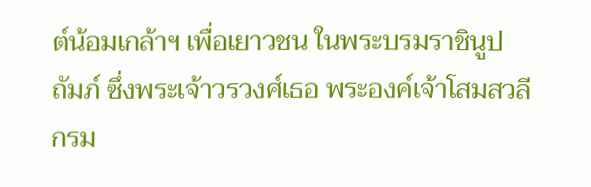ต์น้อมเกล้าฯ เพื่อเยาวชน ในพระบรมราชินูปถัมภ์ ซึ่งพระเจ้าวรวงศ์เธอ พระองค์เจ้าโสมสวลี กรม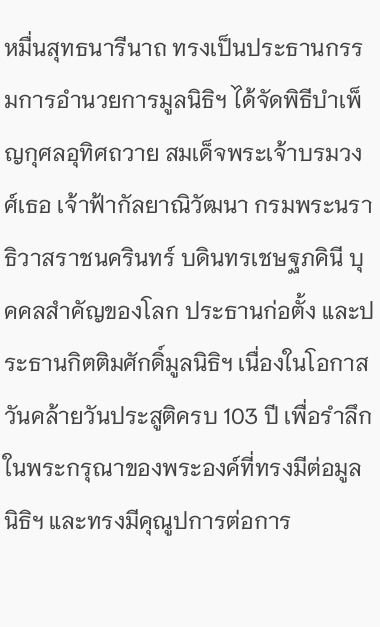หมื่นสุทธนารีนาถ ทรงเป็นประธานกรรมการอำนวยการมูลนิธิฯ ได้จัดพิธีบำเพ็ญกุศลอุทิศถวาย สมเด็จพระเจ้าบรมวงศ์เธอ เจ้าฟ้ากัลยาณิวัฒนา กรมพระนราธิวาสราชนครินทร์ บดินทรเชษฐภคินี บุคคลสำคัญของโลก ประธานก่อตั้ง และประธานกิตติมศักดิ์มูลนิธิฯ เนื่องในโอกาสวันคล้ายวันประสูติครบ 103 ปี เพื่อรำลึกในพระกรุณาของพระองค์ที่ทรงมีต่อมูลนิธิฯ และทรงมีคุณูปการต่อการ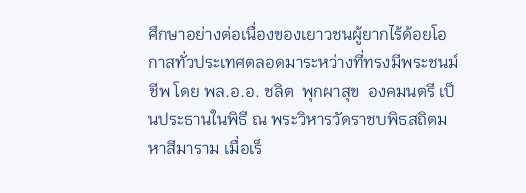ศึกษาอย่างต่อเนื่องของเยาวชนผู้ยากไร้ด้อยโอกาสทั่วประเทศตลอดมาระหว่างที่ทรงมีพระชนม์ชีพ โดย พล.อ.อ. ชลิต  พุกผาสุข  องคมนตรี เป็นประธานในพิธี ณ พระวิหารวัดราชบพิธสถิตมหาสีมาราม เมื่อเร็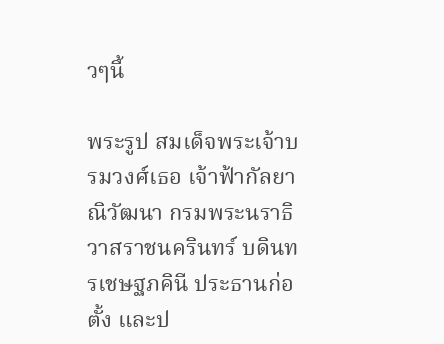วๆนี้

พระรูป สมเด็จพระเจ้าบรมวงศ์เธอ เจ้าฟ้ากัลยาณิวัฒนา กรมพระนราธิวาสราชนครินทร์ บดินทรเชษฐภคินี ประธานก่อตั้ง และป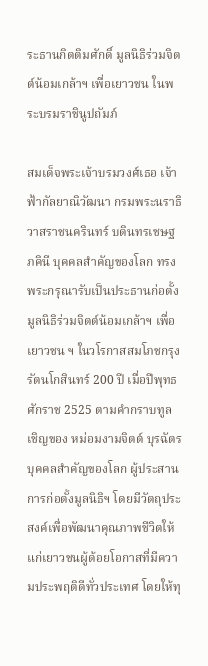ระธานกิตติมศักดิ์ มูลนิธิร่วมจิตต์น้อมเกล้าฯ เพื่อเยาวชน ในพระบรมราชินูปถัมภ์

สมเด็จพระเจ้าบรมวงศ์เธอ เจ้าฟ้ากัลยาณิวัฒนา กรมพระนราธิวาสราชนครินทร์ บดินทรเชษฐภคินี บุคคลสำคัญของโลก ทรงพระกรุณารับเป็นประธานก่อตั้งมูลนิธิร่วมจิตต์น้อมเกล้าฯ เพื่อเยาวชน ฯ ในวโรกาสสมโภชกรุงรัตนโกสินทร์ 200 ปี เมื่อปีพุทธศักราช 2525 ตามคำกราบทูลเชิญของ หม่อมงามจิตต์ บุรฉัตร บุคคลสำคัญของโลก ผู้ประสานการก่อตั้งมูลนิธิฯ โดยมีวัตถุประสงค์เพื่อพัฒนาคุณภาพชีวิตให้แก่เยาวชนผู้ด้อยโอกาสที่มีความประพฤติดีทั่วประเทศ โดยให้ทุ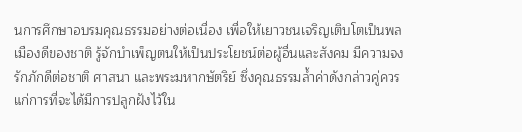นการศึกษาอบรมคุณธรรมอย่างต่อเนื่อง เพื่อให้เยาวชนเจริญเติบโตเป็นพลเมืองดีของชาติ รู้จักบำเพ็ญตนให้เป็นประโยชน์ต่อผู้อื่นและสังคม มีความจงรักภักดีต่อชาติ ศาสนา และพระมหากษัตริย์ ซึ่งคุณธรรมล้ำค่าดังกล่าวคู่ควรแก่การที่จะได้มีการปลูกฝังไว้ใน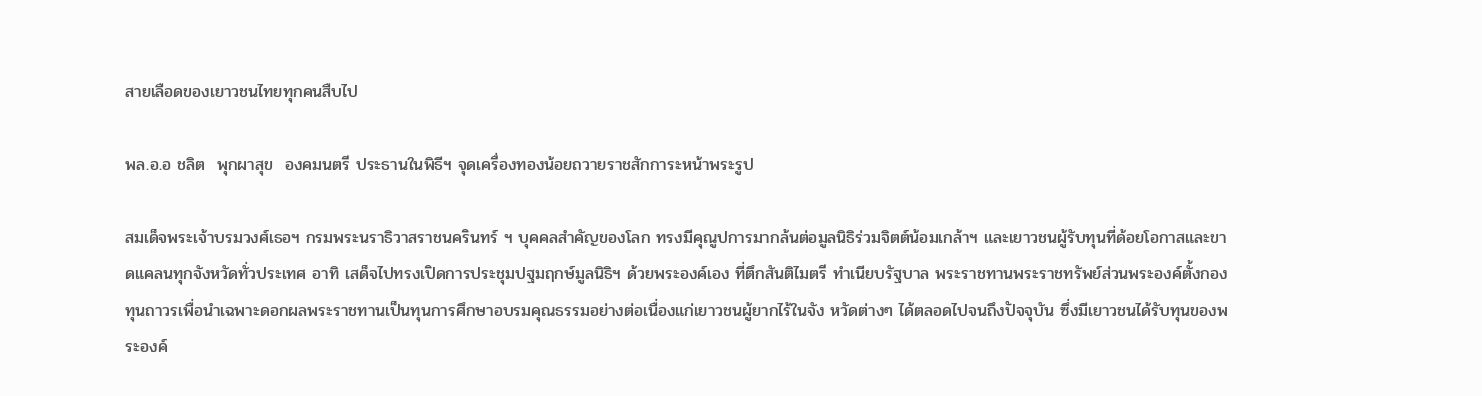สายเลือดของเยาวชนไทยทุกคนสืบไป

พล.อ.อ ชลิต  พุกผาสุข  องคมนตรี ประธานในพิธีฯ จุดเครื่องทองน้อยถวายราชสักการะหน้าพระรูป

สมเด็จพระเจ้าบรมวงศ์เธอฯ กรมพระนราธิวาสราชนครินทร์ ฯ บุคคลสำคัญของโลก ทรงมีคุณูปการมากล้นต่อมูลนิธิร่วมจิตต์น้อมเกล้าฯ และเยาวชนผู้รับทุนที่ด้อยโอกาสและขาดแคลนทุกจังหวัดทั่วประเทศ อาทิ เสด็จไปทรงเปิดการประชุมปฐมฤกษ์มูลนิธิฯ ด้วยพระองค์เอง ที่ตึกสันติไมตรี ทำเนียบรัฐบาล พระราชทานพระราชทรัพย์ส่วนพระองค์ตั้งกองทุนถาวรเพื่อนำเฉพาะดอกผลพระราชทานเป็นทุนการศึกษาอบรมคุณธรรมอย่างต่อเนื่องแก่เยาวชนผู้ยากไร้ในจัง หวัดต่างๆ ได้ตลอดไปจนถึงปัจจุบัน ซึ่งมีเยาวชนได้รับทุนของพระองค์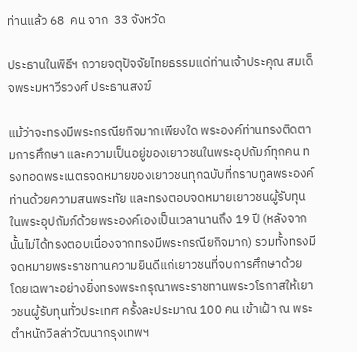ท่านแล้ว 68  คน จาก  33 จังหวัด

ประธานในพิธีฯ ถวายจตุปัจจัยไทยธรรมแด่ท่านเจ้าประคุณ สมเด็จพระมหาวีรวงศ์ ประธานสงฆ์

แม้ว่าจะทรงมีพระกรณียกิจมากเพียงใด พระองค์ท่านทรงติดตามการศึกษา และความเป็นอยู่ของเยาวชนในพระอุปถัมภ์ทุกคน ทรงทอดพระเนตรจดหมายของเยาวชนทุกฉบับที่กราบทูลพระองค์ท่านด้วยความสนพระทัย และทรงตอบจดหมายเยาวชนผู้รับทุนในพระอุปถัมภ์ด้วยพระองค์เองเป็นเวลานานถึง 19 ปี (หลังจากนั้นไม่ได้ทรงตอบเนื่องจากทรงมีพระกรณียกิจมาก) รวมทั้งทรงมีจดหมายพระราชทานความยินดีแก่เยาวชนที่จบการศึกษาด้วย โดยเฉพาะอย่างยิ่งทรงพระกรุณาพระราชทานพระวโรกาสให้เยาวชนผู้รับทุนทั่วประเทศ ครั้งละประมาณ 100 คน เข้าเฝ้า ณ พระตำหนักวิลล่าวัฒนากรุงเทพฯ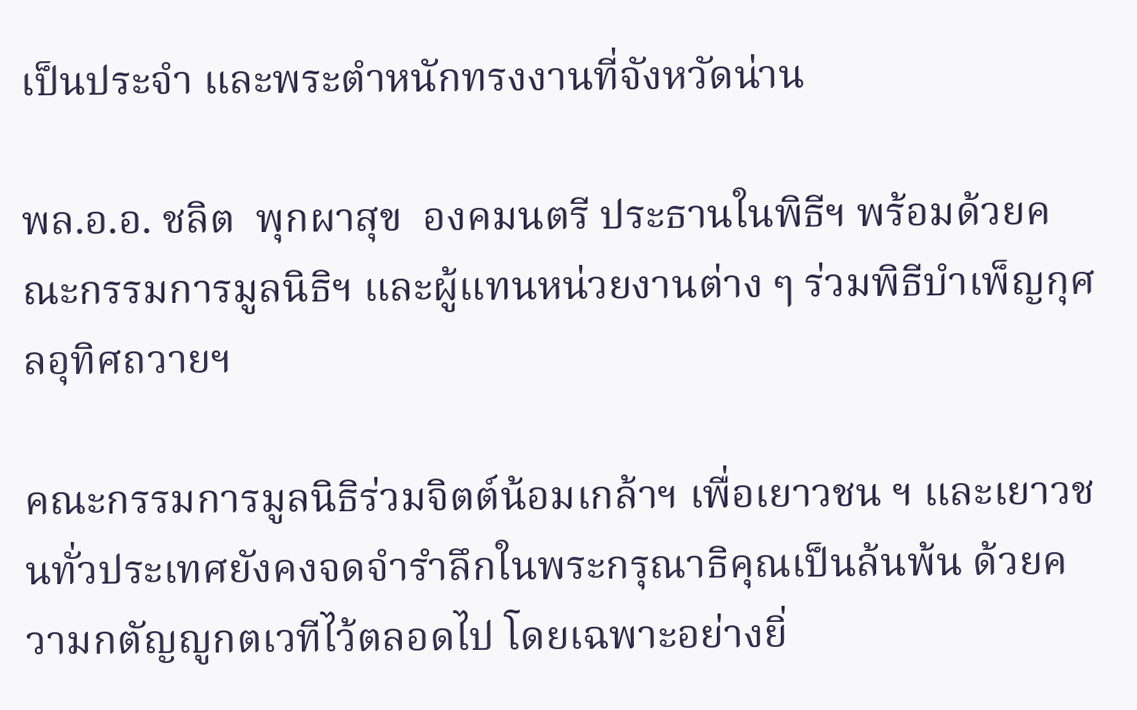เป็นประจำ และพระตำหนักทรงงานที่จังหวัดน่าน

พล.อ.อ. ชลิต  พุกผาสุข  องคมนตรี ประธานในพิธีฯ พร้อมด้วยคณะกรรมการมูลนิธิฯ และผู้แทนหน่วยงานต่าง ๆ ร่วมพิธีบำเพ็ญกุศลอุทิศถวายฯ

คณะกรรมการมูลนิธิร่วมจิตต์น้อมเกล้าฯ เพื่อเยาวชน ฯ และเยาวชนทั่วประเทศยังคงจดจำรำลึกในพระกรุณาธิคุณเป็นล้นพ้น ด้วยความกตัญญูกตเวทีไว้ตลอดไป โดยเฉพาะอย่างยิ่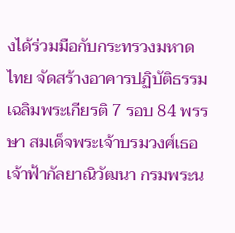งได้ร่วมมือกับกระทรวงมหาดไทย จัดสร้างอาคารปฏิบัติธรรมเฉลิมพระเกียรติ 7 รอบ 84 พรรษา สมเด็จพระเจ้าบรมวงศ์เธอ เจ้าฟ้ากัลยาณิวัฒนา กรมพระน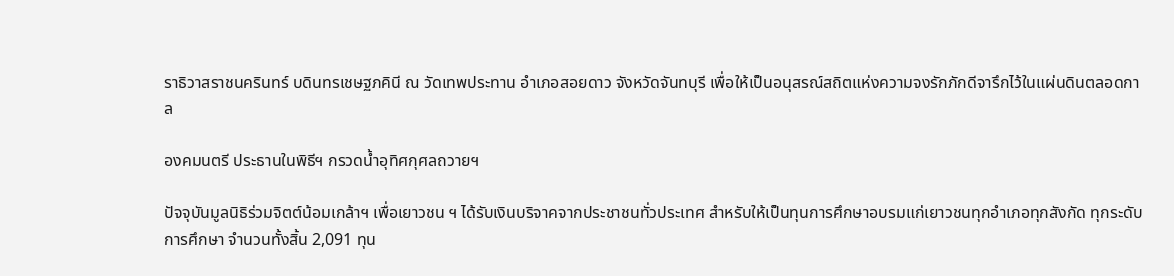ราธิวาสราชนครินทร์ บดินทรเชษฐภคินี ณ วัดเทพประทาน อำเภอสอยดาว จังหวัดจันทบุรี เพื่อให้เป็นอนุสรณ์สถิตแห่งความจงรักภักดีจารึกไว้ในแผ่นดินตลอดกาล

องคมนตรี ประธานในพิธีฯ กรวดน้ำอุทิศกุศลถวายฯ

ปัจจุบันมูลนิธิร่วมจิตต์น้อมเกล้าฯ เพื่อเยาวชน ฯ ได้รับเงินบริจาคจากประชาชนทั่วประเทศ สำหรับให้เป็นทุนการศึกษาอบรมแก่เยาวชนทุกอำเภอทุกสังกัด ทุกระดับการศึกษา จำนวนทั้งสิ้น 2,091 ทุน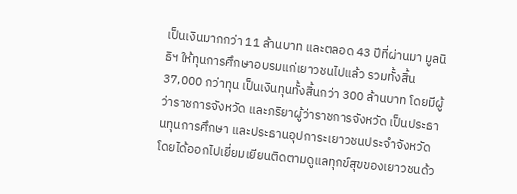เป็นเงินมากกว่า 11 ล้านบาท และตลอด 43 ปีที่ผ่านมา มูลนิธิฯ ให้ทุนการศึกษาอบรมแก่เยาวชนไปแล้ว รวมทั้งสิ้น 37,000 กว่าทุน เป็นเงินทุนทั้งสิ้นกว่า 300 ล้านบาท โดยมีผู้ว่าราชการจังหวัด และภริยาผู้ว่าราชการจังหวัด เป็นประธานทุนการศึกษา และประธานอุปการะเยาวชนประจำจังหวัด โดยได้ออกไปเยี่ยมเยียนติดตามดูแลทุกข์สุขของเยาวชนด้ว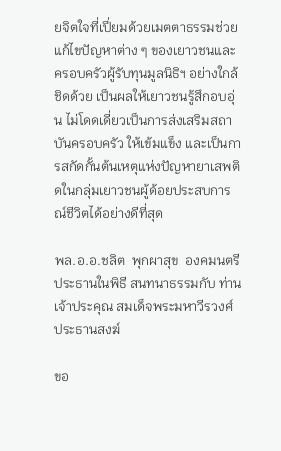ยจิตใจที่เปี่ยมด้วยเมตตาธรรมช่วยแก้ไขปัญหาต่าง ๆ ของเยาวชนและครอบครัวผู้รับทุนมูลนิธิฯ อย่างใกล้ชิดด้วย เป็นผลให้เยาวชนรู้สึกอบอุ่น ไม่โดดเดี่ยวเป็นการส่งเสริมสถาบันครอบครัว ให้เข้มแข็ง และเป็นการสกัดกั้นต้นเหตุแห่งปัญหายาเสพติดในกลุ่มเยาวชนผู้ด้อยประสบการณ์ชีวิตได้อย่างดีที่สุด

พล.อ.อ.ชลิต  พุกผาสุข  องคมนตรี ประธานในพิธี สนทนาธรรมกับ ท่านเจ้าประคุณ สมเด็จพระมหาวีรวงศ์ ประธานสงฆ์

ขอ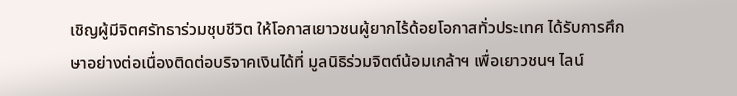เชิญผู้มีจิตศรัทธาร่วมชุบชีวิต ให้โอกาสเยาวชนผู้ยากไร้ด้อยโอกาสทั่วประเทศ ได้รับการศึกษาอย่างต่อเนื่องติดต่อบริจาคเงินได้ที่ มูลนิธิร่วมจิตต์น้อมเกล้าฯ เพื่อเยาวชนฯ ไลน์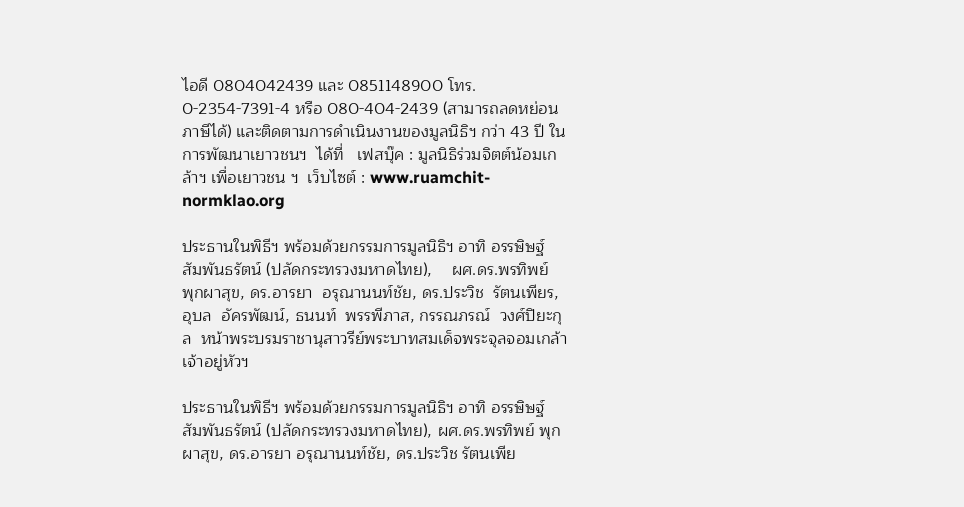ไอดี 0804042439 และ 0851148900 โทร. 0-2354-7391-4 หรือ 080-404-2439 (สามารถลดหย่อนภาษีได้) และติดตามการดำเนินงานของมูลนิธิฯ กว่า 43 ปี ในการพัฒนาเยาวชนฯ  ได้ที่   เฟสบุ๊ค : มูลนิธิร่วมจิตต์น้อมเกล้าฯ เพื่อเยาวชน ฯ  เว็บไซต์ : www.ruamchit-normklao.org

ประธานในพิธีฯ พร้อมด้วยกรรมการมูลนิธิฯ อาทิ อรรษิษฐ์  สัมพันธรัตน์ (ปลัดกระทรวงมหาดไทย),    ผศ.ดร.พรทิพย์  พุกผาสุข, ดร.อารยา  อรุณานนท์ชัย, ดร.ประวิช  รัตนเพียร, อุบล  อัครพัฒน์, ธนนท์  พรรพีภาส, กรรณภรณ์  วงศ์ปิยะกุล  หน้าพระบรมราชานุสาวรีย์พระบาทสมเด็จพระจุลจอมเกล้าเจ้าอยู่หัวฯ

ประธานในพิธีฯ พร้อมด้วยกรรมการมูลนิธิฯ อาทิ อรรษิษฐ์ สัมพันธรัตน์ (ปลัดกระทรวงมหาดไทย), ผศ.ดร.พรทิพย์ พุกผาสุข, ดร.อารยา อรุณานนท์ชัย, ดร.ประวิช รัตนเพีย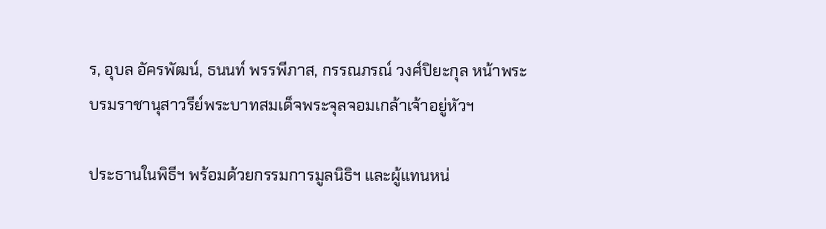ร, อุบล อัครพัฒน์, ธนนท์ พรรพีภาส, กรรณภรณ์ วงศ์ปิยะกุล หน้าพระบรมราชานุสาวรีย์พระบาทสมเด็จพระจุลจอมเกล้าเจ้าอยู่หัวฯ

ประธานในพิธีฯ พร้อมด้วยกรรมการมูลนิธิฯ และผู้แทนหน่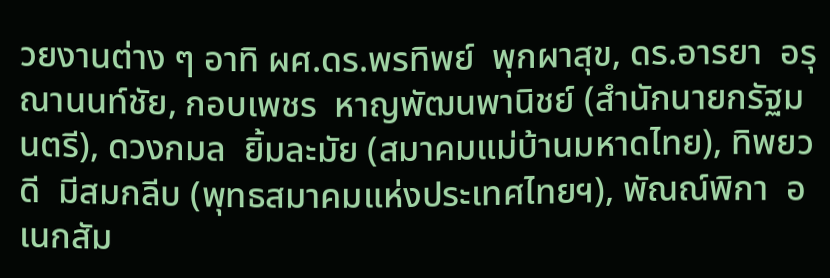วยงานต่าง ๆ อาทิ ผศ.ดร.พรทิพย์  พุกผาสุข, ดร.อารยา  อรุณานนท์ชัย, กอบเพชร  หาญพัฒนพานิชย์ (สำนักนายกรัฐมนตรี), ดวงกมล  ยิ้มละมัย (สมาคมแม่บ้านมหาดไทย), ทิพยวดี  มีสมกลีบ (พุทธสมาคมแห่งประเทศไทยฯ), พัณณ์พิกา  อเนกสัม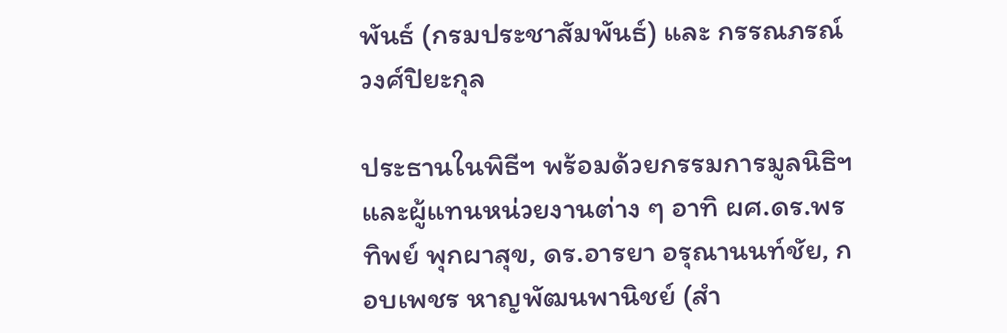พันธ์ (กรมประชาสัมพันธ์) และ กรรณภรณ์  วงศ์ปิยะกุล

ประธานในพิธีฯ พร้อมด้วยกรรมการมูลนิธิฯ และผู้แทนหน่วยงานต่าง ๆ อาทิ ผศ.ดร.พรทิพย์ พุกผาสุข, ดร.อารยา อรุณานนท์ชัย, กอบเพชร หาญพัฒนพานิชย์ (สำ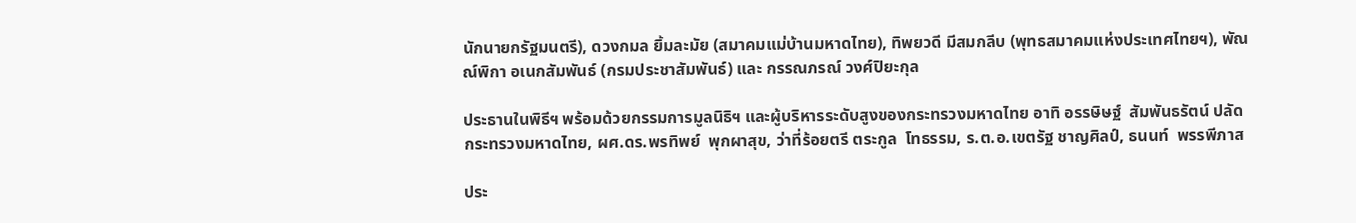นักนายกรัฐมนตรี), ดวงกมล ยิ้มละมัย (สมาคมแม่บ้านมหาดไทย), ทิพยวดี มีสมกลีบ (พุทธสมาคมแห่งประเทศไทยฯ), พัณณ์พิกา อเนกสัมพันธ์ (กรมประชาสัมพันธ์) และ กรรณภรณ์ วงศ์ปิยะกุล

ประธานในพิธีฯ พร้อมด้วยกรรมการมูลนิธิฯ และผู้บริหารระดับสูงของกระทรวงมหาดไทย อาทิ อรรษิษฐ์  สัมพันธรัตน์ ปลัดกระทรวงมหาดไทย, ผศ.ดร.พรทิพย์  พุกผาสุข, ว่าที่ร้อยตรี ตระกูล  โทธรรม, ร.ต.อ.เขตรัฐ ชาญศิลป์, ธนนท์  พรรพีภาส

ประ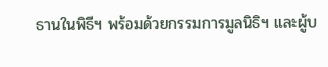ธานในพิธีฯ พร้อมด้วยกรรมการมูลนิธิฯ และผู้บ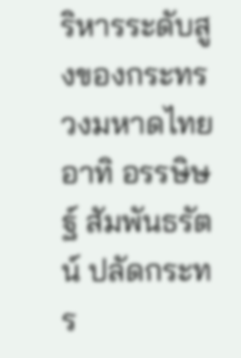ริหารระดับสูงของกระทรวงมหาดไทย อาทิ อรรษิษฐ์ สัมพันธรัตน์ ปลัดกระทร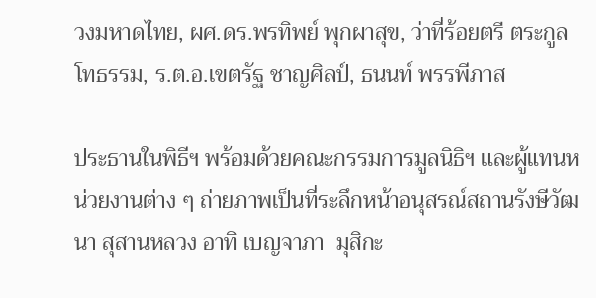วงมหาดไทย, ผศ.ดร.พรทิพย์ พุกผาสุข, ว่าที่ร้อยตรี ตระกูล โทธรรม, ร.ต.อ.เขตรัฐ ชาญศิลป์, ธนนท์ พรรพีภาส

ประธานในพิธีฯ พร้อมด้วยคณะกรรมการมูลนิธิฯ และผู้แทนหน่วยงานต่าง ๆ ถ่ายภาพเป็นที่ระลึกหน้าอนุสรณ์สถานรังษีวัฒนา สุสานหลวง อาทิ เบญจาภา  มุสิกะ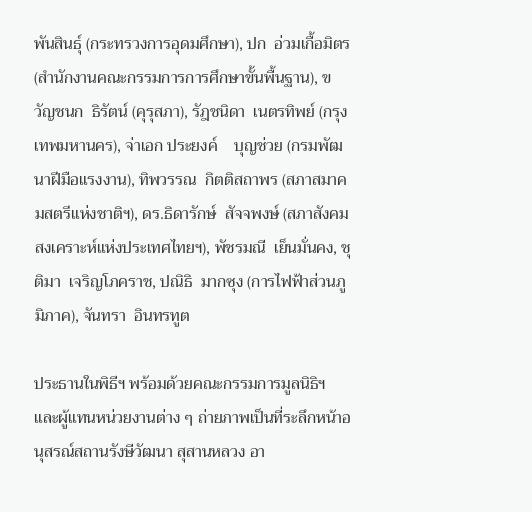พันสินธุ์ (กระทรวงการอุดมศึกษา), ปก  อ่วมเกื้อมิตร (สำนักงานคณะกรรมการการศึกษาขั้นพื้นฐาน), ขวัญชนก  ธิรัตน์ (คุรุสภา), รัฎชนิดา  เนตรทิพย์ (กรุงเทพมหานคร), จ่าเอก ประยงค์    บุญช่วย (กรมพัฒนาฝีมือแรงงาน), ทิพวรรณ  กิตติสถาพร (สภาสมาคมสตรีแห่งชาติฯ), ดร.ธิดารักษ์  สัจจพงษ์ (สภาสังคมสงเคราะห์แห่งประเทศไทยฯ), พัชรมณี  เย็นมั่นคง, ชุติมา  เจริญโภคราช, ปณิธิ  มากซุง (การไฟฟ้าส่วนภูมิภาค), จันทรา  อินทรทูต

ประธานในพิธีฯ พร้อมด้วยคณะกรรมการมูลนิธิฯ และผู้แทนหน่วยงานต่าง ๆ ถ่ายภาพเป็นที่ระลึกหน้าอนุสรณ์สถานรังษีวัฒนา สุสานหลวง อา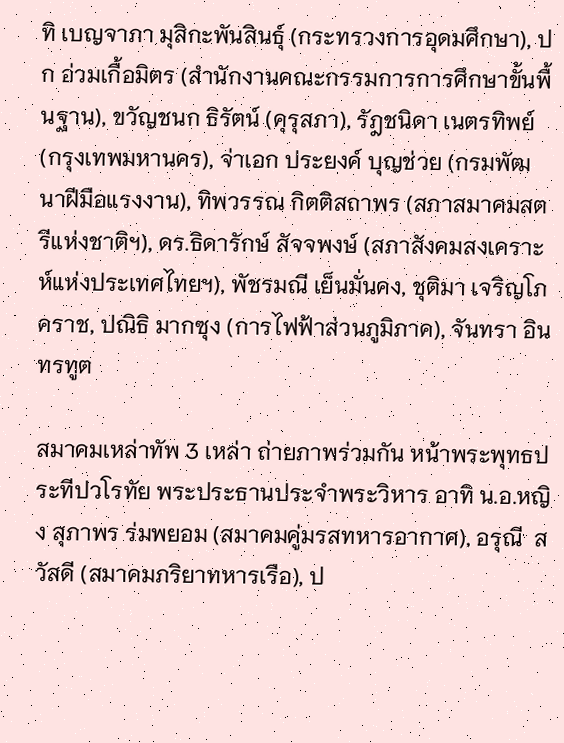ทิ เบญจาภา มุสิกะพันสินธุ์ (กระทรวงการอุดมศึกษา), ปก อ่วมเกื้อมิตร (สำนักงานคณะกรรมการการศึกษาขั้นพื้นฐาน), ขวัญชนก ธิรัตน์ (คุรุสภา), รัฎชนิดา เนตรทิพย์ (กรุงเทพมหานคร), จ่าเอก ประยงค์ บุญช่วย (กรมพัฒนาฝีมือแรงงาน), ทิพวรรณ กิตติสถาพร (สภาสมาคมสตรีแห่งชาติฯ), ดร.ธิดารักษ์ สัจจพงษ์ (สภาสังคมสงเคราะห์แห่งประเทศไทยฯ), พัชรมณี เย็นมั่นคง, ชุติมา เจริญโภคราช, ปณิธิ มากซุง (การไฟฟ้าส่วนภูมิภาค), จันทรา อินทรทูต

สมาคมเหล่าทัพ 3 เหล่า ถ่ายภาพร่วมกัน หน้าพระพุทธประทีปวโรทัย พระประธานประจำพระวิหาร อาทิ น.อ.หญิง สุภาพร ร่มพยอม (สมาคมคู่มรสทหารอากาศ), อรุณี  สวัสดี (สมาคมภริยาทหารเรือ), ป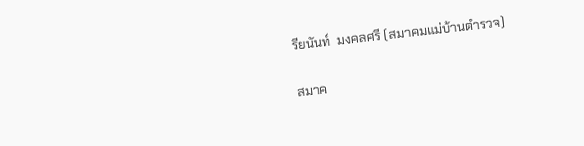รียนันท์  มงคลศรี (สมาคมแม่บ้านตำรวจ)

สมาค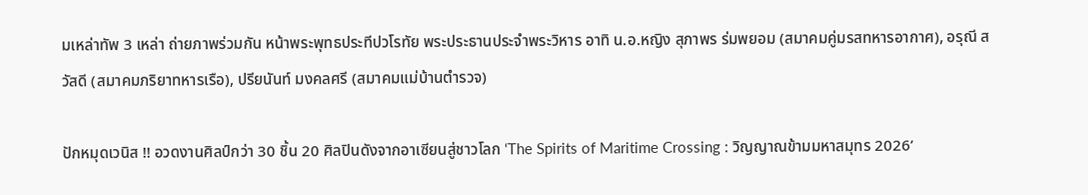มเหล่าทัพ 3 เหล่า ถ่ายภาพร่วมกัน หน้าพระพุทธประทีปวโรทัย พระประธานประจำพระวิหาร อาทิ น.อ.หญิง สุภาพร ร่มพยอม (สมาคมคู่มรสทหารอากาศ), อรุณี สวัสดี (สมาคมภริยาทหารเรือ), ปรียนันท์ มงคลศรี (สมาคมแม่บ้านตำรวจ)

ปักหมุดเวนิส !! อวดงานศิลป์กว่า 30 ชิ้น 20 ศิลปินดังจากอาเซียนสู่ชาวโลก ‘The Spirits of Maritime Crossing : วิญญาณข้ามมหาสมุทร 2026’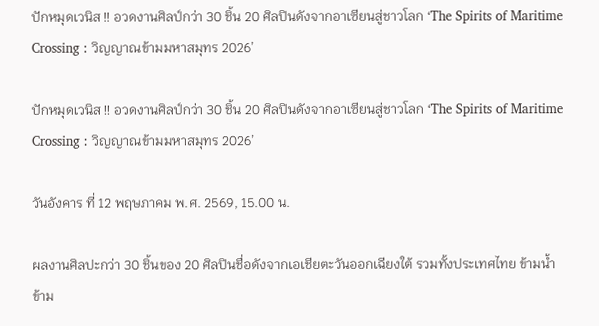ปักหมุดเวนิส !! อวดงานศิลป์กว่า 30 ชิ้น 20 ศิลปินดังจากอาเซียนสู่ชาวโลก ‘The Spirits of Maritime Crossing : วิญญาณข้ามมหาสมุทร 2026’

ปักหมุดเวนิส !! อวดงานศิลป์กว่า 30 ชิ้น 20 ศิลปินดังจากอาเซียนสู่ชาวโลก ‘The Spirits of Maritime Crossing : วิญญาณข้ามมหาสมุทร 2026’

วันอังคาร ที่ 12 พฤษภาคม พ.ศ. 2569, 15.00 น.

ผลงานศิลปะกว่า 30 ชิ้นของ 20 ศิลปินชื่อดังจากเอเชียตะวันออกเฉียงใต้ รวมทั้งประเทศไทย ข้ามน้ำข้าม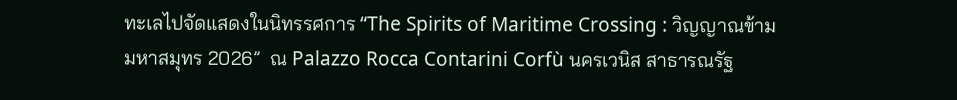ทะเลไปจัดแสดงในนิทรรศการ “The Spirits of Maritime Crossing : วิญญาณข้ามมหาสมุทร 2026”  ณ Palazzo Rocca Contarini Corfù นครเวนิส สาธารณรัฐ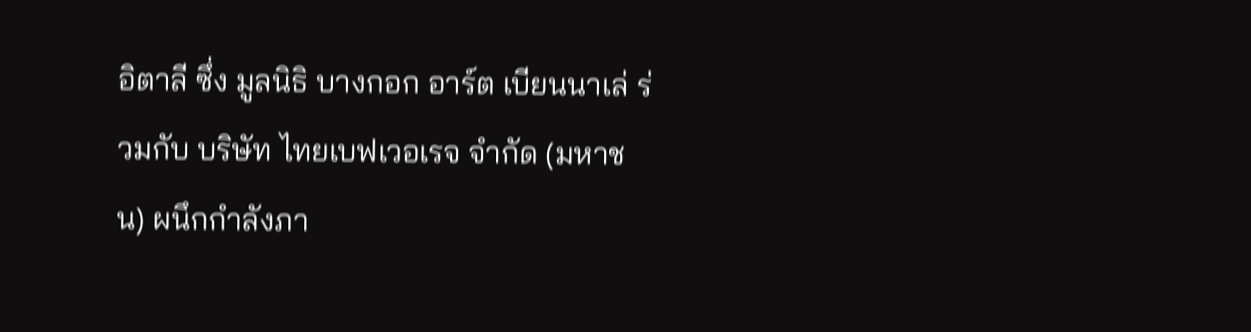อิตาลี ซึ่ง มูลนิธิ บางกอก อาร์ต เบียนนาเล่ ร่วมกับ บริษัท ไทยเบฟเวอเรจ จำกัด (มหาชน) ผนึกกำลังภา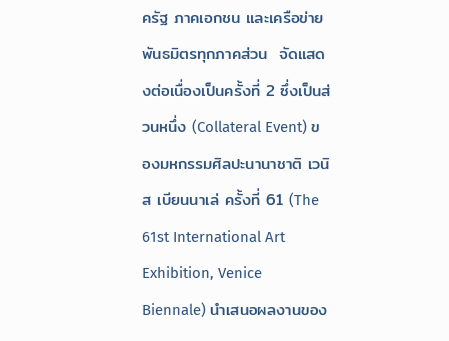ครัฐ ภาคเอกชน และเครือข่ายพันธมิตรทุกภาคส่วน  จัดแสดงต่อเนื่องเป็นครั้งที่ 2 ซึ่งเป็นส่วนหนึ่ง (Collateral Event) ของมหกรรมศิลปะนานาชาติ เวนิส เบียนนาเล่ ครั้งที่ 61 (The 61st International Art Exhibition, Venice Biennale) นำเสนอผลงานของ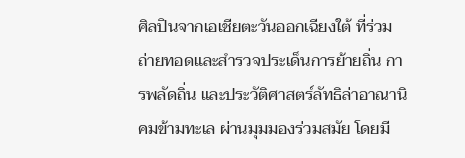ศิลปินจากเอเชียตะวันออกเฉียงใต้ ที่ร่วมถ่ายทอดและสำรวจประเด็นการย้ายถิ่น การพลัดถิ่น และประวัติศาสตร์ลัทธิล่าอาณานิคมข้ามทะเล ผ่านมุมมองร่วมสมัย โดยมี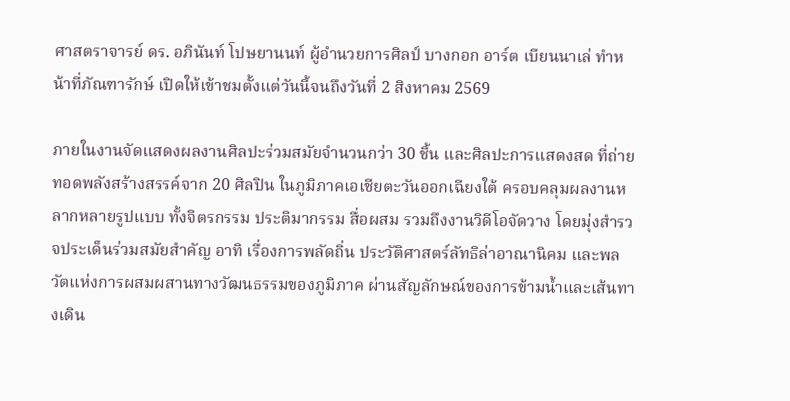ศาสตราจารย์ ดร. อภินันท์ โปษยานนท์ ผู้อำนวยการศิลป์ บางกอก อาร์ต เบียนนาเล่ ทำหน้าที่ภัณฑารักษ์ เปิดให้เข้าชมตั้งแต่วันนี้จนถึงวันที่ 2 สิงหาคม 2569

ภายในงานจัดแสดงผลงานศิลปะร่วมสมัยจำนวนกว่า 30 ชิ้น และศิลปะการแสดงสด ที่ถ่ายทอดพลังสร้างสรรค์จาก 20 ศิลปิน ในภูมิภาคเอเชียตะวันออกเฉียงใต้ ครอบคลุมผลงานหลากหลายรูปแบบ ทั้งจิตรกรรม ประติมากรรม สื่อผสม รวมถึงงานวิดีโอจัดวาง โดยมุ่งสำรวจประเด็นร่วมสมัยสำคัญ อาทิ เรื่องการพลัดถิ่น ประวัติศาสตร์ลัทธิล่าอาณานิคม และพลวัตแห่งการผสมผสานทางวัฒนธรรมของภูมิภาค ผ่านสัญลักษณ์ของการข้ามน้ำและเส้นทางเดิน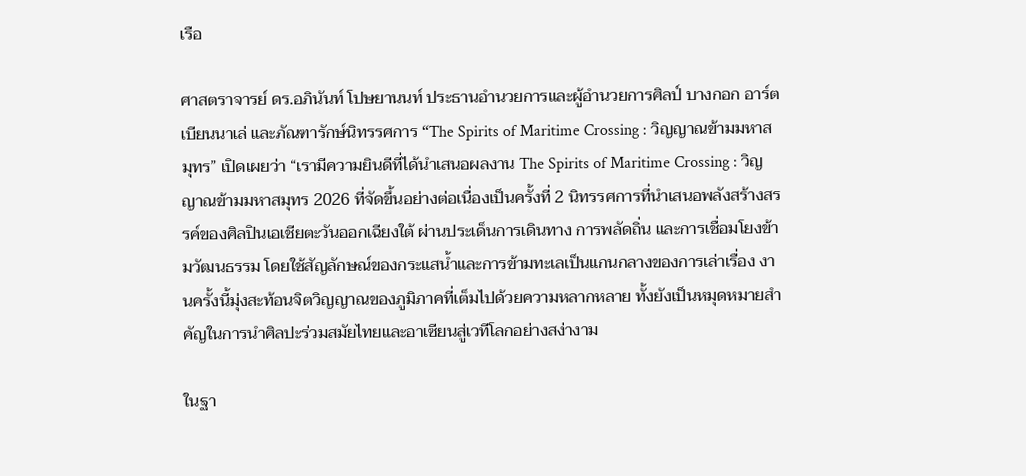เรือ

ศาสตราจารย์ ดร.อภินันท์ โปษยานนท์ ประธานอำนวยการและผู้อำนวยการศิลป์ บางกอก อาร์ต เบียนนาเล่ และภัณฑารักษ์นิทรรศการ “The Spirits of Maritime Crossing : วิญญาณข้ามมหาสมุทร” เปิดเผยว่า “เรามีความยินดีที่ได้นำเสนอผลงาน The Spirits of Maritime Crossing : วิญญาณข้ามมหาสมุทร 2026 ที่จัดขึ้นอย่างต่อเนื่องเป็นครั้งที่ 2 นิทรรศการที่นำเสนอพลังสร้างสรรค์ของศิลปินเอเชียตะวันออกเฉียงใต้ ผ่านประเด็นการเดินทาง การพลัดถิ่น และการเชื่อมโยงข้ามวัฒนธรรม โดยใช้สัญลักษณ์ของกระแสน้ำและการข้ามทะเลเป็นแกนกลางของการเล่าเรื่อง งานครั้งนี้มุ่งสะท้อนจิตวิญญาณของภูมิภาคที่เต็มไปด้วยความหลากหลาย ทั้งยังเป็นหมุดหมายสำคัญในการนำศิลปะร่วมสมัยไทยและอาเซียนสู่เวทีโลกอย่างสง่างาม

ในฐา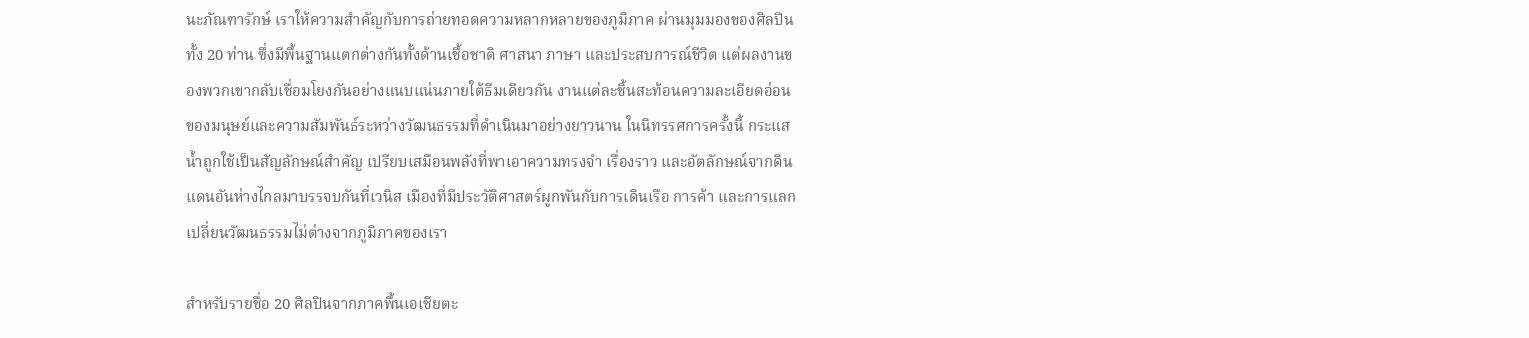นะภัณฑารักษ์ เราให้ความสำคัญกับการถ่ายทอดความหลากหลายของภูมิภาค ผ่านมุมมองของศิลปิน ทั้ง 20 ท่าน ซึ่งมีพื้นฐานแตกต่างกันทั้งด้านเชื้อชาติ ศาสนา ภาษา และประสบการณ์ชีวิต แต่ผลงานของพวกเขากลับเชื่อมโยงกันอย่างแนบแน่นภายใต้ธีมเดียวกัน งานแต่ละชิ้นสะท้อนความละเอียดอ่อนของมนุษย์และความสัมพันธ์ระหว่างวัฒนธรรมที่ดำเนินมาอย่างยาวนาน ในนิทรรศการครั้งนี้ กระแสน้ำถูกใช้เป็นสัญลักษณ์สำคัญ เปรียบเสมือนพลังที่พาเอาความทรงจำ เรื่องราว และอัตลักษณ์จากดินแดนอันห่างไกลมาบรรจบกันที่เวนิส เมืองที่มีประวัติศาสตร์ผูกพันกับการเดินเรือ การค้า และการแลกเปลี่ยนวัฒนธรรมไม่ต่างจากภูมิภาคของเรา

สำหรับรายชื่อ 20 ศิลปินจากภาคพื้นเอเชียตะ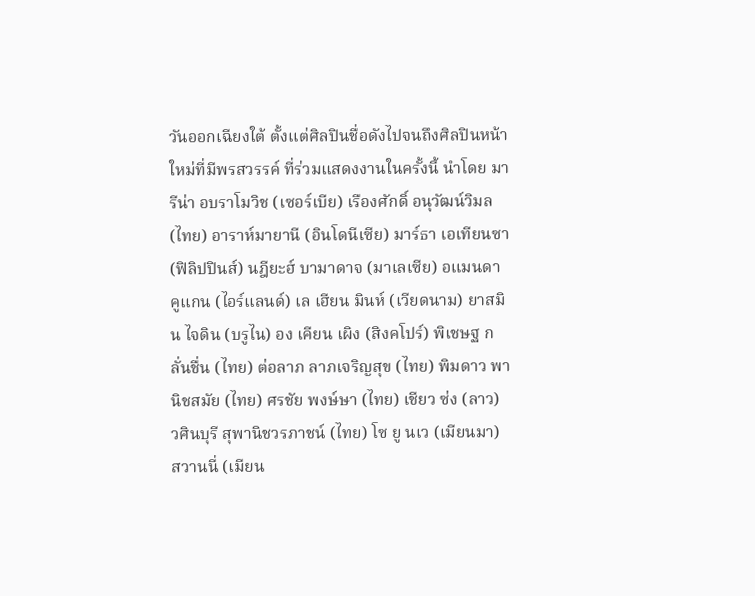วันออกเฉียงใต้ ตั้งแต่ศิลปินชื่อดังไปจนถึงศิลปินหน้าใหม่ที่มีพรสวรรค์ ที่ร่วมแสดงงานในครั้งนี้ นำโดย มารีน่า อบราโมวิช (เซอร์เบีย) เรืองศักดิ์ อนุวัฒน์วิมล (ไทย) อาราห์มายานี (อินโดนีเซีย) มาร์ธา เอเทียนซา (ฟิลิปปินส์) นฎียะฮ์ บามาดาจ (มาเลเซีย) อแมนดา คูแกน (ไอร์แลนด์) เล เฮียน มินห์ (เวียดนาม) ยาสมิน ไจดิน (บรูไน) อง เคียน เผิง (สิงคโปร์) พิเชษฐ กลั่นชื่น (ไทย) ต่อลาภ ลาภเจริญสุข (ไทย) พิมดาว พานิชสมัย (ไทย) ศรชัย พงษ์ษา (ไทย) เชียว ซ่ง (ลาว) วศินบุรี สุพานิชวรภาชน์ (ไทย) โซ ยู นเว (เมียนมา) สวานนี่ (เมียน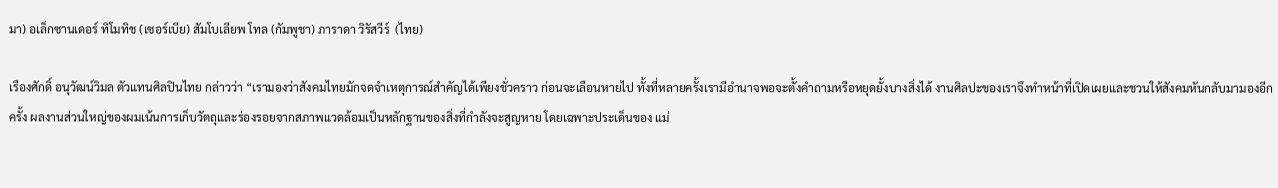มา) อเล็กซานเดอร์ ทิโมทิช (เซอร์เบีย) สัมโบเลียพ โทล (กัมพูชา) ภาราดา วิรัสวีร์  (ไทย)

เรืองศักดิ์ อนุวัฒน์วิมล ตัวแทนศิลปินไทย กล่าวว่า “เรามองว่าสังคมไทยมักจดจำเหตุการณ์สำคัญได้เพียงชั่วคราว ก่อนจะเลือนหายไป ทั้งที่หลายครั้งเรามีอำนาจพอจะตั้งคำถามหรือหยุดยั้งบางสิ่งได้ งานศิลปะของเราจึงทำหน้าที่เปิดเผยและชวนให้สังคมหันกลับมามองอีกครั้ง ผลงานส่วนใหญ่ของผมเน้นการเก็บวัตถุและร่องรอยจากสภาพแวดล้อมเป็นหลักฐานของสิ่งที่กำลังจะสูญหาย โดยเฉพาะประเด็นของ แม่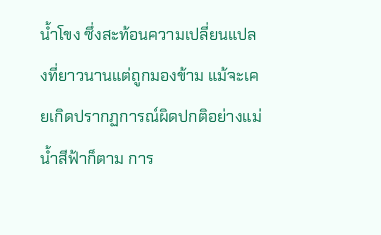น้ำโขง ซึ่งสะท้อนความเปลี่ยนแปลงที่ยาวนานแต่ถูกมองข้าม แม้จะเคยเกิดปรากฏการณ์ผิดปกติอย่างแม่น้ำสีฟ้าก็ตาม การ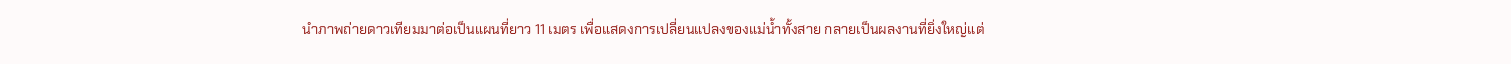นำภาพถ่ายดาวเทียมมาต่อเป็นแผนที่ยาว 11 เมตร เพื่อแสดงการเปลี่ยนแปลงของแม่น้ำทั้งสาย กลายเป็นผลงานที่ยิ่งใหญ่แต่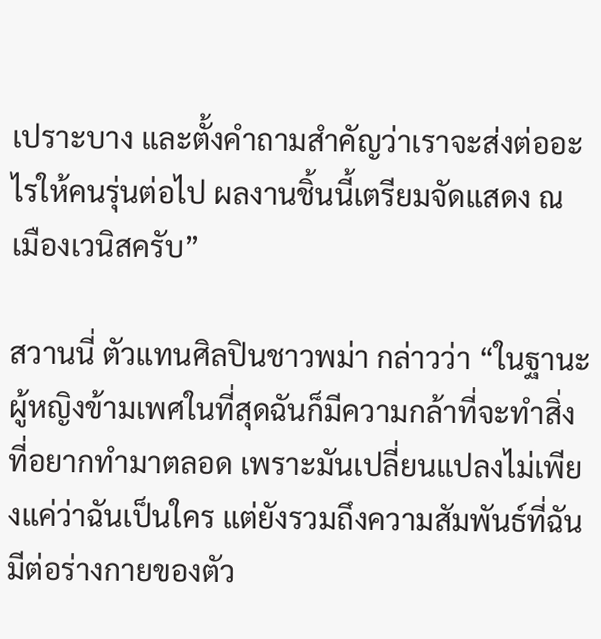เปราะบาง และตั้งคำถามสำคัญว่าเราจะส่งต่ออะไรให้คนรุ่นต่อไป ผลงานชิ้นนี้เตรียมจัดแสดง ณ เมืองเวนิสครับ”

สวานนี่ ตัวแทนศิลปินชาวพม่า กล่าวว่า “ในฐานะผู้หญิงข้ามเพศในที่สุดฉันก็มีความกล้าที่จะทำสิ่งที่อยากทำมาตลอด เพราะมันเปลี่ยนแปลงไม่เพียงแค่ว่าฉันเป็นใคร แต่ยังรวมถึงความสัมพันธ์ที่ฉันมีต่อร่างกายของตัว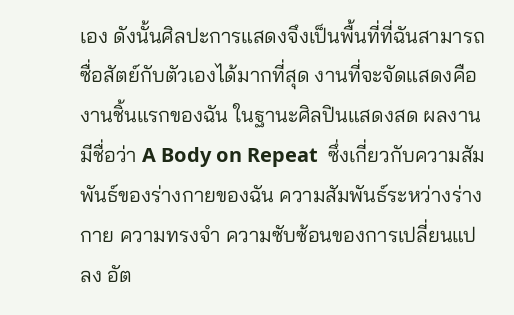เอง ดังนั้นศิลปะการแสดงจึงเป็นพื้นที่ที่ฉันสามารถซื่อสัตย์กับตัวเองได้มากที่สุด งานที่จะจัดแสดงคืองานชิ้นแรกของฉัน ในฐานะศิลปินแสดงสด ผลงานมีชื่อว่า A Body on Repeat  ซึ่งเกี่ยวกับความสัมพันธ์ของร่างกายของฉัน ความสัมพันธ์ระหว่างร่างกาย ความทรงจำ ความซับซ้อนของการเปลี่ยนแปลง อัต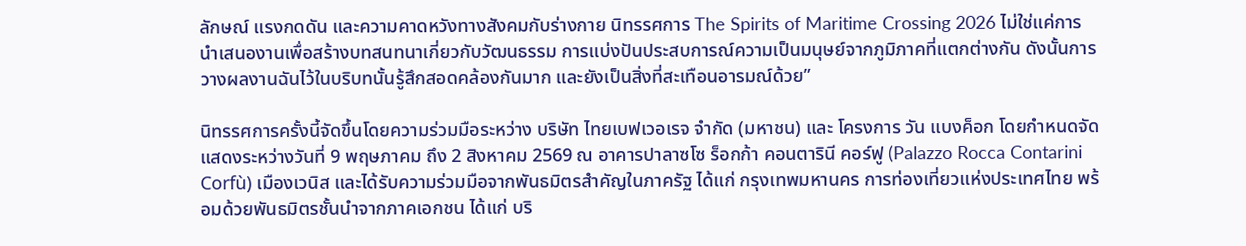ลักษณ์ แรงกดดัน และความคาดหวังทางสังคมกับร่างกาย นิทรรศการ The Spirits of Maritime Crossing 2026 ไม่ใช่แค่การนำเสนองานเพื่อสร้างบทสนทนาเกี่ยวกับวัฒนธรรม การแบ่งปันประสบการณ์ความเป็นมนุษย์จากภูมิภาคที่แตกต่างกัน ดังนั้นการวางผลงานฉันไว้ในบริบทนั้นรู้สึกสอดคล้องกันมาก และยังเป็นสิ่งที่สะเทือนอารมณ์ด้วย”

นิทรรศการครั้งนี้จัดขึ้นโดยความร่วมมือระหว่าง บริษัท ไทยเบฟเวอเรจ จำกัด (มหาชน) และ โครงการ วัน แบงค็อก โดยกำหนดจัดแสดงระหว่างวันที่ 9 พฤษภาคม ถึง 2 สิงหาคม 2569 ณ อาคารปาลาซโซ ร็อกก้า คอนตารินี คอร์ฟู (Palazzo Rocca Contarini Corfù) เมืองเวนิส และได้รับความร่วมมือจากพันธมิตรสำคัญในภาครัฐ ได้แก่ กรุงเทพมหานคร การท่องเที่ยวแห่งประเทศไทย พร้อมด้วยพันธมิตรชั้นนำจากภาคเอกชน ได้แก่ บริ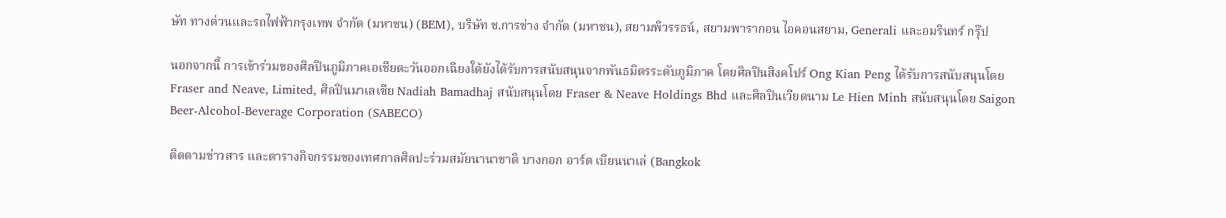ษัท ทางด่วนและรถไฟฟ้ากรุงเทพ จำกัด (มหาชน) (BEM), บริษัท ช.การช่าง จำกัด (มหาชน), สยามพิวรรธน์, สยามพารากอน ไอคอนสยาม, Generali และอมรินทร์ กรุ๊ป

นอกจากนี้ การเข้าร่วมของศิลปินภูมิภาคเอเชียตะวันออกเฉียงใต้ยังได้รับการสนับสนุนจากพันธมิตรระดับภูมิภาค โดยศิลปินสิงคโปร์ Ong Kian Peng ได้รับการสนับสนุนโดย Fraser and Neave, Limited, ศิลปินมาเลเซีย Nadiah Bamadhaj สนับสนุนโดย Fraser & Neave Holdings Bhd และศิลปินเวียดนาม Le Hien Minh สนับสนุนโดย Saigon Beer-Alcohol-Beverage Corporation (SABECO)

ติดตามข่าวสาร และตารางกิจกรรมของเทศกาลศิลปะร่วมสมัยนานาชาติ บางกอก อาร์ต เบียนนาเล่ (Bangkok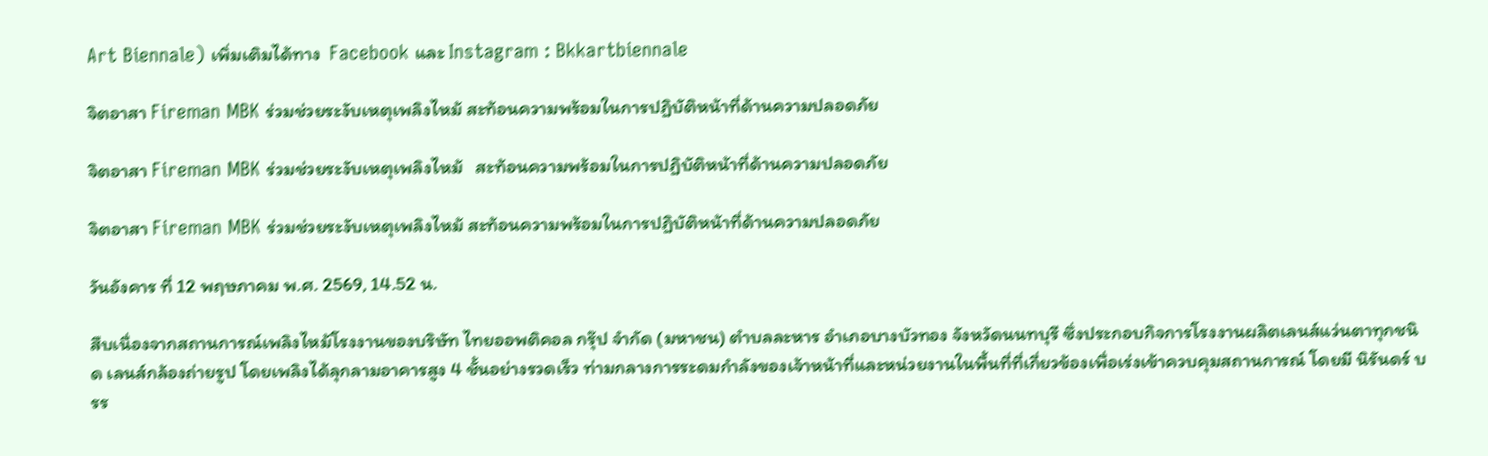Art Biennale) เพิ่มเติมได้ทาง  Facebook และ Instagram : Bkkartbiennale

จิตอาสา Fireman MBK ร่วมช่วยระงับเหตุเพลิงไหม้ สะท้อนความพร้อมในการปฏิบัติหน้าที่ด้านความปลอดภัย

จิตอาสา Fireman MBK ร่วมช่วยระงับเหตุเพลิงไหม้   สะท้อนความพร้อมในการปฏิบัติหน้าที่ด้านความปลอดภัย

จิตอาสา Fireman MBK ร่วมช่วยระงับเหตุเพลิงไหม้ สะท้อนความพร้อมในการปฏิบัติหน้าที่ด้านความปลอดภัย

วันอังคาร ที่ 12 พฤษภาคม พ.ศ. 2569, 14.52 น.

สืบเนื่องจากสถานการณ์เพลิงไหม้โรงงานของบริษัท ไทยออพติคอล กรุ๊ป จำกัด (มหาชน) ตำบลละหาร อำเภอบางบัวทอง จังหวัดนนทบุรี ซึ่งประกอบกิจการโรงงานผลิตเลนส์แว่นตาทุกชนิด เลนส์กล้องถ่ายรูป โดยเพลิงได้ลุกลามอาคารสูง 4 ชั้นอย่างรวดเร็ว ท่ามกลางการระดมกำลังของเจ้าหน้าที่และหน่วยงานในพื้นที่ที่เกี่ยวข้องเพื่อเร่งเข้าควบคุมสถานการณ์ โดยมี นิรันดร์ บรร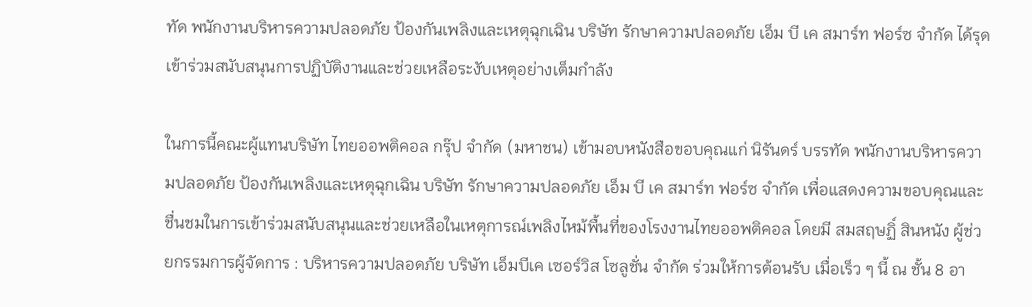ทัด พนักงานบริหารความปลอดภัย ป้องกันเพลิงและเหตุฉุกเฉิน บริษัท รักษาความปลอดภัย เอ็ม บี เค สมาร์ท ฟอร์ซ จำกัด ได้รุดเข้าร่วมสนับสนุนการปฏิบัติงานและช่วยเหลือระงับเหตุอย่างเต็มกำลัง

ในการนี้คณะผู้แทนบริษัท ไทยออพติคอล กรุ๊ป จำกัด (มหาชน) เข้ามอบหนังสือขอบคุณแก่ นิรันดร์ บรรทัด พนักงานบริหารความปลอดภัย ป้องกันเพลิงและเหตุฉุกเฉิน บริษัท รักษาความปลอดภัย เอ็ม บี เค สมาร์ท ฟอร์ซ จำกัด เพื่อแสดงความขอบคุณและชื่นชมในการเข้าร่วมสนับสนุนและช่วยเหลือในเหตุการณ์เพลิงไหม้พื้นที่ของโรงงานไทยออพติคอล โดยมี สมสฤษฏิ์ สินหนัง ผู้ช่วยกรรมการผู้จัดการ : บริหารความปลอดภัย บริษัท เอ็มบีเค เซอร์วิส โซลูชั่น จำกัด ร่วมให้การต้อนรับ เมื่อเร็ว ๆ นี้ ณ ชั้น 8 อา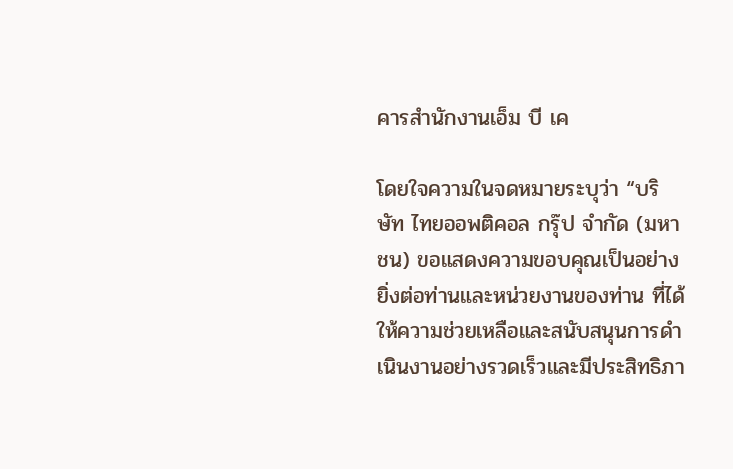คารสำนักงานเอ็ม บี เค

โดยใจความในจดหมายระบุว่า “บริษัท ไทยออพติคอล กรุ๊ป จำกัด (มหาชน) ขอแสดงความขอบคุณเป็นอย่างยิ่งต่อท่านและหน่วยงานของท่าน ที่ได้ให้ความช่วยเหลือและสนับสนุนการดำเนินงานอย่างรวดเร็วและมีประสิทธิภา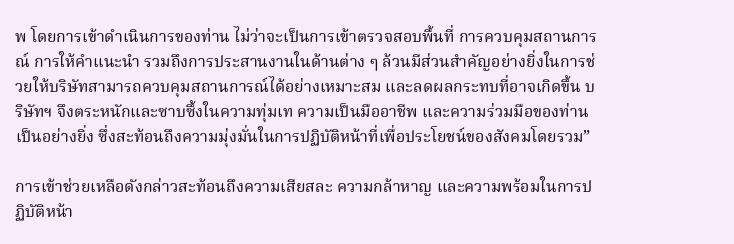พ โดยการเข้าดำเนินการของท่าน ไม่ว่าจะเป็นการเข้าตรวจสอบพื้นที่ การควบคุมสถานการณ์ การให้คำแนะนำ รวมถึงการประสานงานในด้านต่าง ๆ ล้วนมีส่วนสำคัญอย่างยิ่งในการช่วยให้บริษัทสามารถควบคุมสถานการณ์ได้อย่างเหมาะสม และลดผลกระทบที่อาจเกิดขึ้น บริษัทฯ จึงตระหนักและซาบซึ้งในความทุ่มเท ความเป็นมืออาชีพ และความร่วมมือของท่านเป็นอย่างยิ่ง ซึ่งสะท้อนถึงความมุ่งมั่นในการปฏิบัติหน้าที่เพื่อประโยชน์ของสังคมโดยรวม”

การเข้าช่วยเหลือดังกล่าวสะท้อนถึงความเสียสละ ความกล้าหาญ และความพร้อมในการปฏิบัติหน้า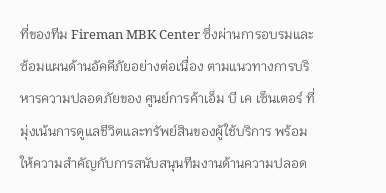ที่ของทีม Fireman MBK Center ซึ่งผ่านการอบรมและซ้อมแผนด้านอัคคีภัยอย่างต่อเนื่อง ตามแนวทางการบริหารความปลอดภัยของ ศูนย์การค้าเอ็ม บี เค เซ็นเตอร์ ที่มุ่งเน้นการดูแลชีวิตและทรัพย์สินของผู้ใช้บริการ พร้อมให้ความสำคัญกับการสนับสนุนทีมงานด้านความปลอด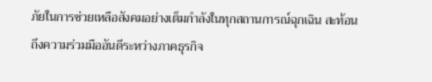ภัยในการช่วยเหลือสังคมอย่างเต็มกำลังในทุกสถานการณ์ฉุกเฉิน สะท้อนถึงความร่วมมืออันดีระหว่างภาคธุรกิจ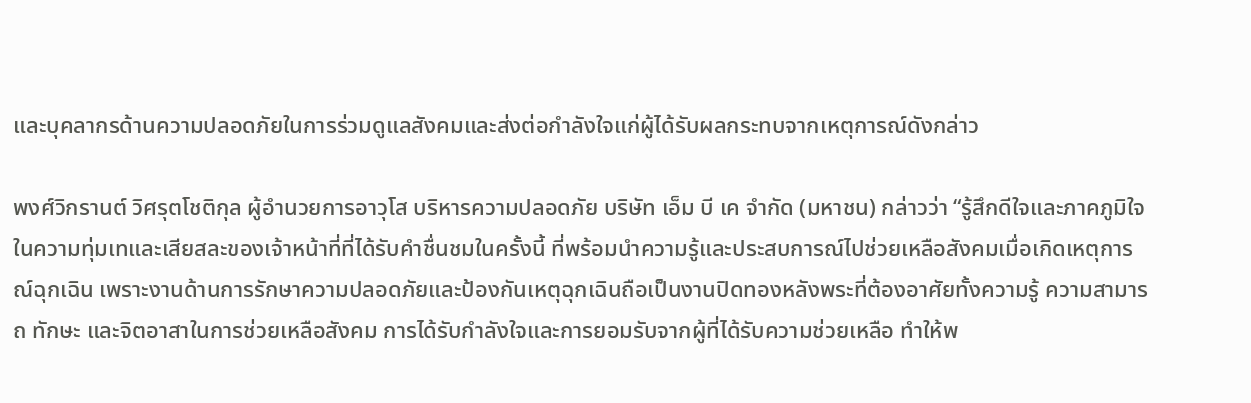และบุคลากรด้านความปลอดภัยในการร่วมดูแลสังคมและส่งต่อกำลังใจแก่ผู้ได้รับผลกระทบจากเหตุการณ์ดังกล่าว

พงศ์วิกรานต์ วิศรุตโชติกุล ผู้อำนวยการอาวุโส บริหารความปลอดภัย บริษัท เอ็ม บี เค จำกัด (มหาชน) กล่าวว่า “รู้สึกดีใจและภาคภูมิใจในความทุ่มเทและเสียสละของเจ้าหน้าที่ที่ได้รับคำชื่นชมในครั้งนี้ ที่พร้อมนำความรู้และประสบการณ์ไปช่วยเหลือสังคมเมื่อเกิดเหตุการณ์ฉุกเฉิน เพราะงานด้านการรักษาความปลอดภัยและป้องกันเหตุฉุกเฉินถือเป็นงานปิดทองหลังพระที่ต้องอาศัยทั้งความรู้ ความสามารถ ทักษะ และจิตอาสาในการช่วยเหลือสังคม การได้รับกำลังใจและการยอมรับจากผู้ที่ได้รับความช่วยเหลือ ทำให้พ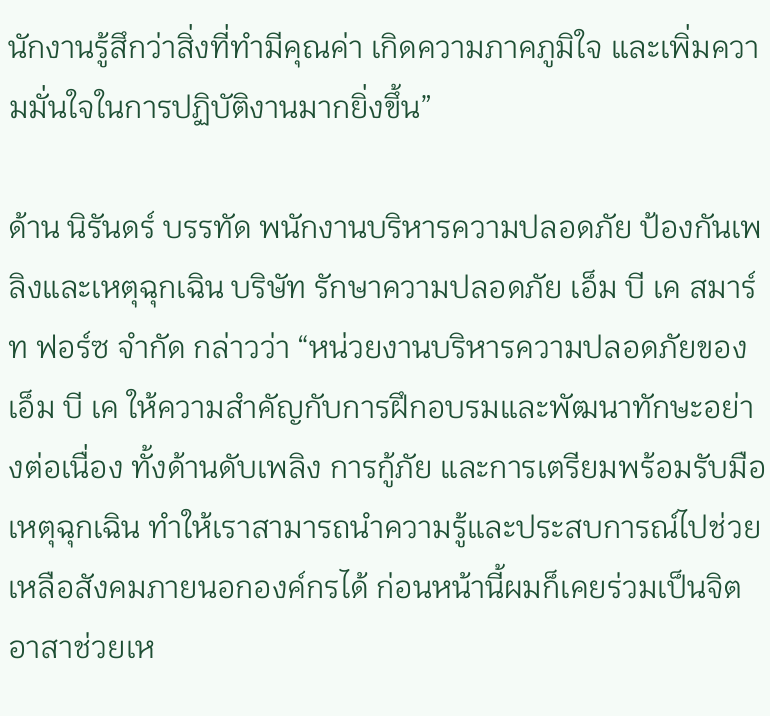นักงานรู้สึกว่าสิ่งที่ทำมีคุณค่า เกิดความภาคภูมิใจ และเพิ่มความมั่นใจในการปฏิบัติงานมากยิ่งขึ้น”

ด้าน นิรันดร์ บรรทัด พนักงานบริหารความปลอดภัย ป้องกันเพลิงและเหตุฉุกเฉิน บริษัท รักษาความปลอดภัย เอ็ม บี เค สมาร์ท ฟอร์ซ จำกัด กล่าวว่า “หน่วยงานบริหารความปลอดภัยของเอ็ม บี เค ให้ความสำคัญกับการฝึกอบรมและพัฒนาทักษะอย่างต่อเนื่อง ทั้งด้านดับเพลิง การกู้ภัย และการเตรียมพร้อมรับมือเหตุฉุกเฉิน ทำให้เราสามารถนำความรู้และประสบการณ์ไปช่วยเหลือสังคมภายนอกองค์กรได้ ก่อนหน้านี้ผมก็เคยร่วมเป็นจิตอาสาช่วยเห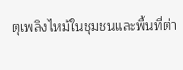ตุเพลิงไหม้ในชุมชนและพื้นที่ต่า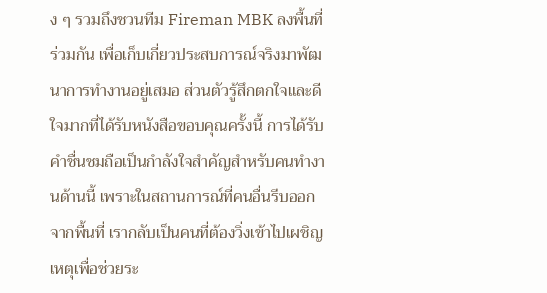ง ๆ รวมถึงชวนทีม Fireman MBK ลงพื้นที่ร่วมกัน เพื่อเก็บเกี่ยวประสบการณ์จริงมาพัฒนาการทำงานอยู่เสมอ ส่วนตัวรู้สึกตกใจและดีใจมากที่ได้รับหนังสือขอบคุณครั้งนี้ การได้รับคำชื่นชมถือเป็นกำลังใจสำคัญสำหรับคนทำงานด้านนี้ เพราะในสถานการณ์ที่คนอื่นรีบออกจากพื้นที่ เรากลับเป็นคนที่ต้องวิ่งเข้าไปเผชิญเหตุเพื่อช่วยระ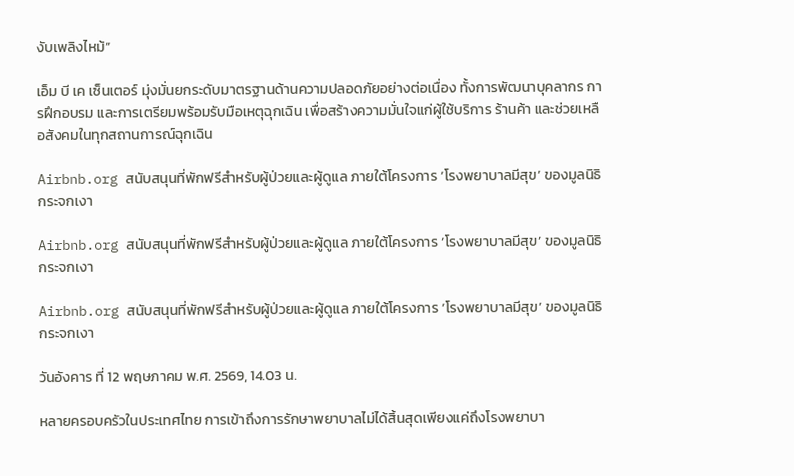งับเพลิงไหม้”

เอ็ม บี เค เซ็นเตอร์ มุ่งมั่นยกระดับมาตรฐานด้านความปลอดภัยอย่างต่อเนื่อง ทั้งการพัฒนาบุคลากร การฝึกอบรม และการเตรียมพร้อมรับมือเหตุฉุกเฉิน เพื่อสร้างความมั่นใจแก่ผู้ใช้บริการ ร้านค้า และช่วยเหลือสังคมในทุกสถานการณ์ฉุกเฉิน

Airbnb.org สนับสนุนที่พักฟรีสำหรับผู้ป่วยและผู้ดูแล ภายใต้โครงการ ‘โรงพยาบาลมีสุข’ ของมูลนิธิกระจกเงา

Airbnb.org สนับสนุนที่พักฟรีสำหรับผู้ป่วยและผู้ดูแล ภายใต้โครงการ ‘โรงพยาบาลมีสุข’ ของมูลนิธิกระจกเงา

Airbnb.org สนับสนุนที่พักฟรีสำหรับผู้ป่วยและผู้ดูแล ภายใต้โครงการ ‘โรงพยาบาลมีสุข’ ของมูลนิธิกระจกเงา

วันอังคาร ที่ 12 พฤษภาคม พ.ศ. 2569, 14.03 น.

หลายครอบครัวในประเทศไทย การเข้าถึงการรักษาพยาบาลไม่ได้สิ้นสุดเพียงแค่ถึงโรงพยาบา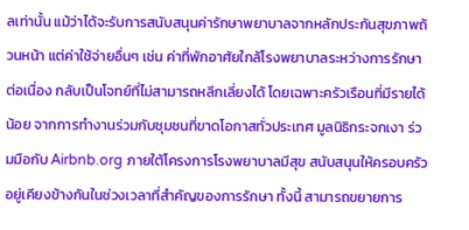ลเท่านั้น แม้ว่าได้จะรับการสนับสนุนค่ารักษาพยาบาลจากหลักประกันสุขภาพถ้วนหน้า แต่ค่าใช้จ่ายอื่นๆ เช่น ค่าที่พักอาศัยใกล้โรงพยาบาลระหว่างการรักษาต่อเนื่อง กลับเป็นโจทย์ที่ไม่สามารถหลีกเลี่ยงได้ โดยเฉพาะครัวเรือนที่มีรายได้น้อย จากการทำงานร่วมกับชุมชนที่ขาดโอกาสทั่วประเทศ มูลนิธิกระจกเงา ร่วมมือกับ Airbnb.org ภายใต้โครงการโรงพยาบาลมีสุข สนับสนุนให้ครอบครัวอยู่เคียงข้างกันในช่วงเวลาที่สำคัญของการรักษา ทั้งนี้ สามารถขยายการ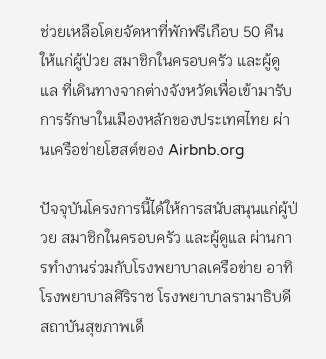ช่วยเหลือโดยจัดหาที่พักฟรีเกือบ 50 คืนให้แก่ผู้ป่วย สมาชิกในครอบครัว และผู้ดูแล ที่เดินทางจากต่างจังหวัดเพื่อเข้ามารับการรักษาในเมืองหลักของประเทศไทย ผ่านเครือข่ายโฮสต์ของ Airbnb.org

ปัจจุบันโครงการนี้ได้ให้การสนับสนุนแก่ผู้ป่วย สมาชิกในครอบครัว และผู้ดูแล ผ่านการทำงานร่วมกับโรงพยาบาลเครือข่าย อาทิ โรงพยาบาลศิริราช โรงพยาบาลรามาธิบดี สถาบันสุขภาพเด็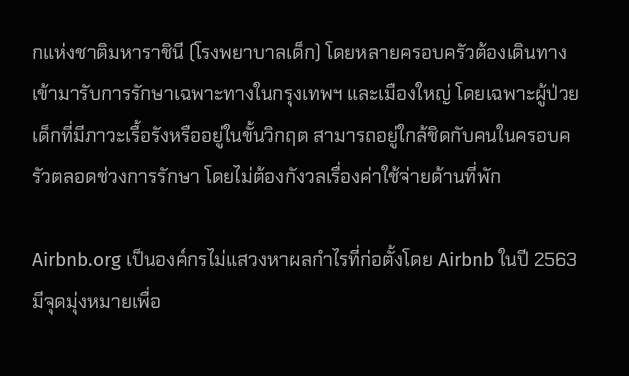กแห่งชาติมหาราชินี (โรงพยาบาลเด็ก) โดยหลายครอบครัวต้องเดินทางเข้ามารับการรักษาเฉพาะทางในกรุงเทพฯ และเมืองใหญ่ โดยเฉพาะผู้ป่วยเด็กที่มีภาวะเรื้อรังหรืออยู่ในขั้นวิกฤต สามารถอยู่ใกล้ชิดกับคนในครอบครัวตลอดช่วงการรักษา โดยไม่ต้องกังวลเรื่องค่าใช้จ่ายด้านที่พัก

Airbnb.org เป็นองค์กรไม่แสวงหาผลกำไรที่ก่อตั้งโดย Airbnb ในปี 2563 มีจุดมุ่งหมายเพื่อ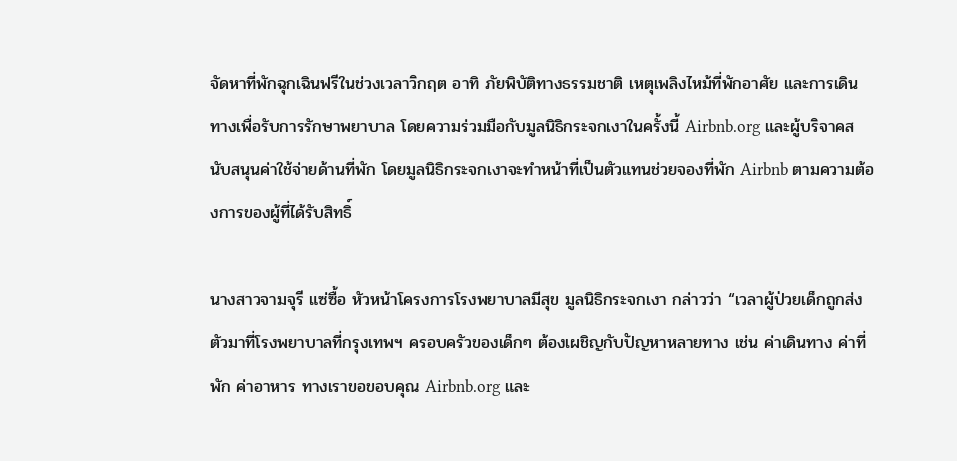จัดหาที่พักฉุกเฉินฟรีในช่วงเวลาวิกฤต อาทิ ภัยพิบัติทางธรรมชาติ เหตุเพลิงไหม้ที่พักอาศัย และการเดินทางเพื่อรับการรักษาพยาบาล โดยความร่วมมือกับมูลนิธิกระจกเงาในครั้งนี้ Airbnb.org และผู้บริจาคสนับสนุนค่าใช้จ่ายด้านที่พัก โดยมูลนิธิกระจกเงาจะทำหน้าที่เป็นตัวแทนช่วยจองที่พัก Airbnb ตามความต้องการของผู้ที่ได้รับสิทธิ์

นางสาวจามจุรี แซ่ซื้อ หัวหน้าโครงการโรงพยาบาลมีสุข มูลนิธิกระจกเงา กล่าวว่า “เวลาผู้ป่วยเด็กถูกส่งตัวมาที่โรงพยาบาลที่กรุงเทพฯ ครอบครัวของเด็กๆ ต้องเผชิญกับปัญหาหลายทาง เช่น ค่าเดินทาง ค่าที่พัก ค่าอาหาร ทางเราขอขอบคุณ Airbnb.org และ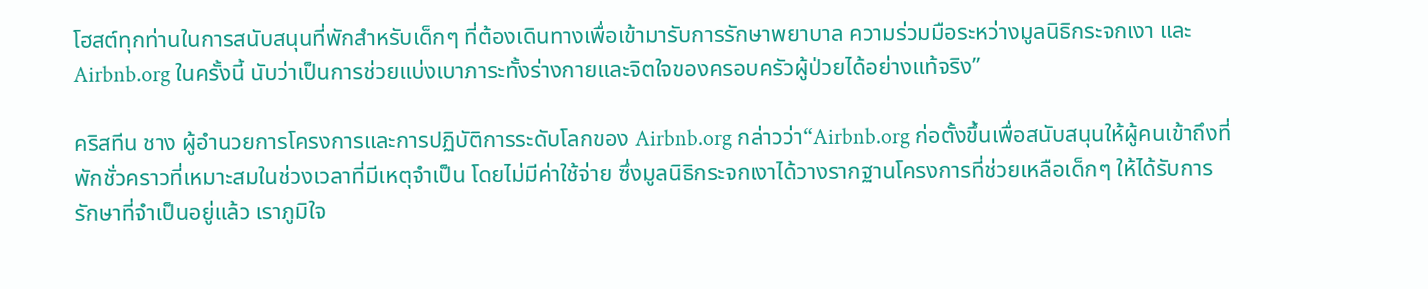โฮสต์ทุกท่านในการสนับสนุนที่พักสำหรับเด็กๆ ที่ต้องเดินทางเพื่อเข้ามารับการรักษาพยาบาล ความร่วมมือระหว่างมูลนิธิกระจกเงา และ Airbnb.org ในครั้งนี้ นับว่าเป็นการช่วยแบ่งเบาภาระทั้งร่างกายและจิตใจของครอบครัวผู้ป่วยได้อย่างแท้จริง”

คริสทีน ชาง ผู้อำนวยการโครงการและการปฏิบัติการระดับโลกของ Airbnb.org กล่าวว่า“Airbnb.org ก่อตั้งขึ้นเพื่อสนับสนุนให้ผู้คนเข้าถึงที่พักชั่วคราวที่เหมาะสมในช่วงเวลาที่มีเหตุจำเป็น โดยไม่มีค่าใช้จ่าย ซึ่งมูลนิธิกระจกเงาได้วางรากฐานโครงการที่ช่วยเหลือเด็กๆ ให้ได้รับการรักษาที่จำเป็นอยู่แล้ว เราภูมิใจ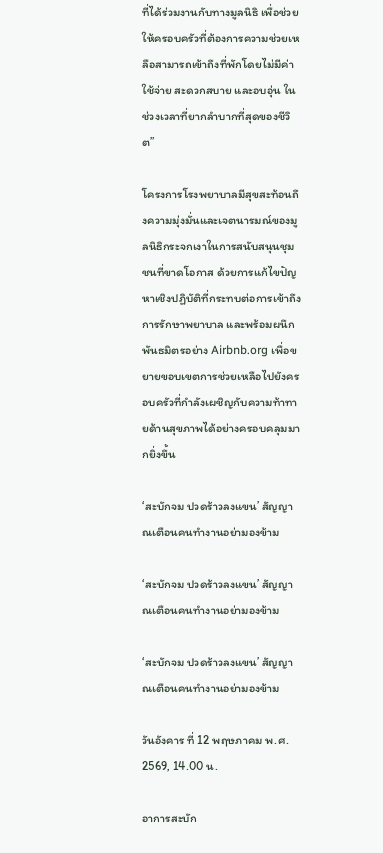ที่ได้ร่วมงานกับทางมูลนิธิ เพื่อช่วยให้ครอบครัวที่ต้องการความช่วยเหลือสามารถเข้าถึงที่พักโดยไม่มีค่าใช้จ่าย สะดวกสบาย และอบอุ่น ในช่วงเวลาที่ยากลำบากที่สุดของชีวิต”

โครงการโรงพยาบาลมีสุขสะท้อนถึงความมุ่งมั่นและเจตนารมณ์ของมูลนิธิกระจกเงาในการสนับสนุนชุมชนที่ขาดโอกาส ด้วยการแก้ไขปัญหาเชิงปฏิบัติที่กระทบต่อการเข้าถึงการรักษาพยาบาล และพร้อมผนึกพันธมิตรอย่าง Airbnb.org เพื่อขยายขอบเขตการช่วยเหลือไปยังครอบครัวที่กำลังเผชิญกับความท้าทายด้านสุขภาพได้อย่างครอบคลุมมากยิ่งขึ้น

‘สะบักจม ปวดร้าวลงแขน’ สัญญาณเตือนคนทำงานอย่ามองข้าม

‘สะบักจม ปวดร้าวลงแขน’ สัญญาณเตือนคนทำงานอย่ามองข้าม

‘สะบักจม ปวดร้าวลงแขน’ สัญญาณเตือนคนทำงานอย่ามองข้าม

วันอังคาร ที่ 12 พฤษภาคม พ.ศ. 2569, 14.00 น.

อาการสะบัก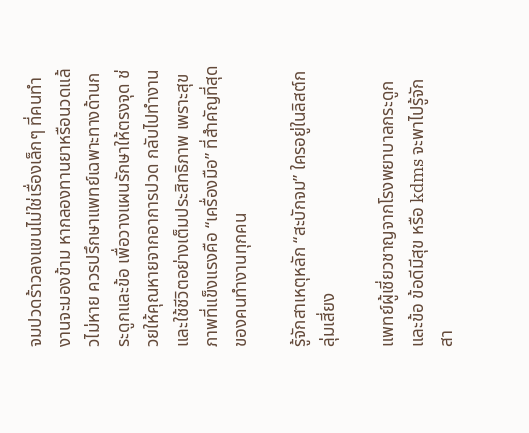จมปวดร้าวลงแขนไม่ใช่เรื่องเล็กๆ ที่คนทำงานจะมองข้าม หากลองทานยาหรือนวดแล้วไม่หาย ควรปรึกษาแพทย์เฉพาะทางด้านกระดูกและข้อ เพื่อวางแผนรักษาให้ตรงจุด ช่วยให้คุณหายจากอาการปวด กลับไปทำงานและใช้ชีวิตอย่างเต็มประสิทธิภาพ เพราะสุขภาพที่แข็งแรงคือ “เครื่องมือ” ที่สำคัญที่สุดของคนทำงานทุกคน

รู้จักสาเหตุหลัก “สะบักจม” ใครอยู่ในลิสต์กลุ่มเสี่ยง

แพทย์ผู้เชี่ยวชาญจากโรงพยาบาลกระดูกและข้อ ข้อดีมีสุข หรือ kdms จะพาไปรู้จักสา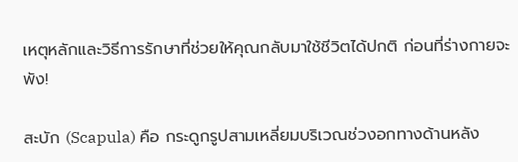เหตุหลักและวิธีการรักษาที่ช่วยให้คุณกลับมาใช้ชีวิตได้ปกติ ก่อนที่ร่างกายจะพัง!

สะบัก (Scapula) คือ กระดูกรูปสามเหลี่ยมบริเวณช่วงอกทางด้านหลัง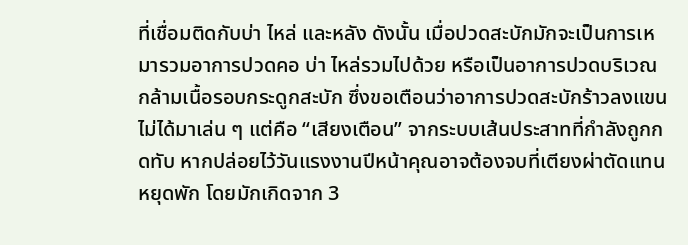ที่เชื่อมติดกับบ่า ไหล่ และหลัง ดังนั้น เมื่อปวดสะบักมักจะเป็นการเหมารวมอาการปวดคอ บ่า ไหล่รวมไปด้วย หรือเป็นอาการปวดบริเวณกล้ามเนื้อรอบกระดูกสะบัก ซึ่งขอเตือนว่าอาการปวดสะบักร้าวลงแขนไม่ได้มาเล่น ๆ แต่คือ “เสียงเตือน” จากระบบเส้นประสาทที่กำลังถูกกดทับ หากปล่อยไว้วันแรงงานปีหน้าคุณอาจต้องจบที่เตียงผ่าตัดแทนหยุดพัก โดยมักเกิดจาก 3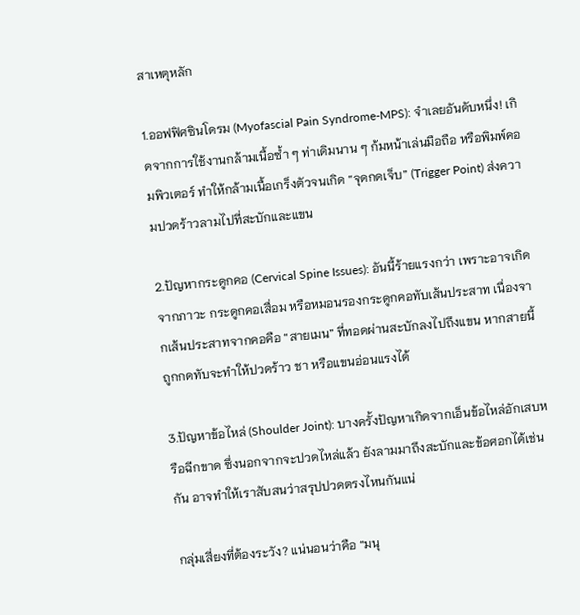สาเหตุหลัก

1.ออฟฟิศซินโดรม (Myofascial Pain Syndrome-MPS): จำเลยอันดับหนึ่ง! เกิดจากการใช้งานกล้ามเนื้อซ้ำ ๆ ท่าเดิมนาน ๆ ก้มหน้าเล่นมือถือ หรือพิมพ์คอมพิวเตอร์ ทำให้กล้ามเนื้อเกร็งตัวจนเกิด “จุดกดเจ็บ” (Trigger Point) ส่งความปวดร้าวลามไปที่สะบักและแขน

2.ปัญหากระดูกคอ (Cervical Spine Issues): อันนี้ร้ายแรงกว่า เพราะอาจเกิดจากภาวะ กระดูกคอเสื่อม หรือหมอนรองกระดูกคอทับเส้นประสาท เนื่องจากเส้นประสาทจากคอคือ “สายเมน” ที่ทอดผ่านสะบักลงไปถึงแขน หากสายนี้ถูกกดทับจะทำให้ปวดร้าว ชา หรือแขนอ่อนแรงได้

3.ปัญหาข้อไหล่ (Shoulder Joint): บางครั้งปัญหาเกิดจากเอ็นข้อไหล่อักเสบหรือฉีกขาด ซึ่งนอกจากจะปวดไหล่แล้ว ยังลามมาถึงสะบักและข้อศอกได้เช่นกัน อาจทำให้เราสับสนว่าสรุปปวดตรงไหนกันแน่

กลุ่มเสี่ยงที่ต้องระวัง? แน่นอนว่าคือ “มนุ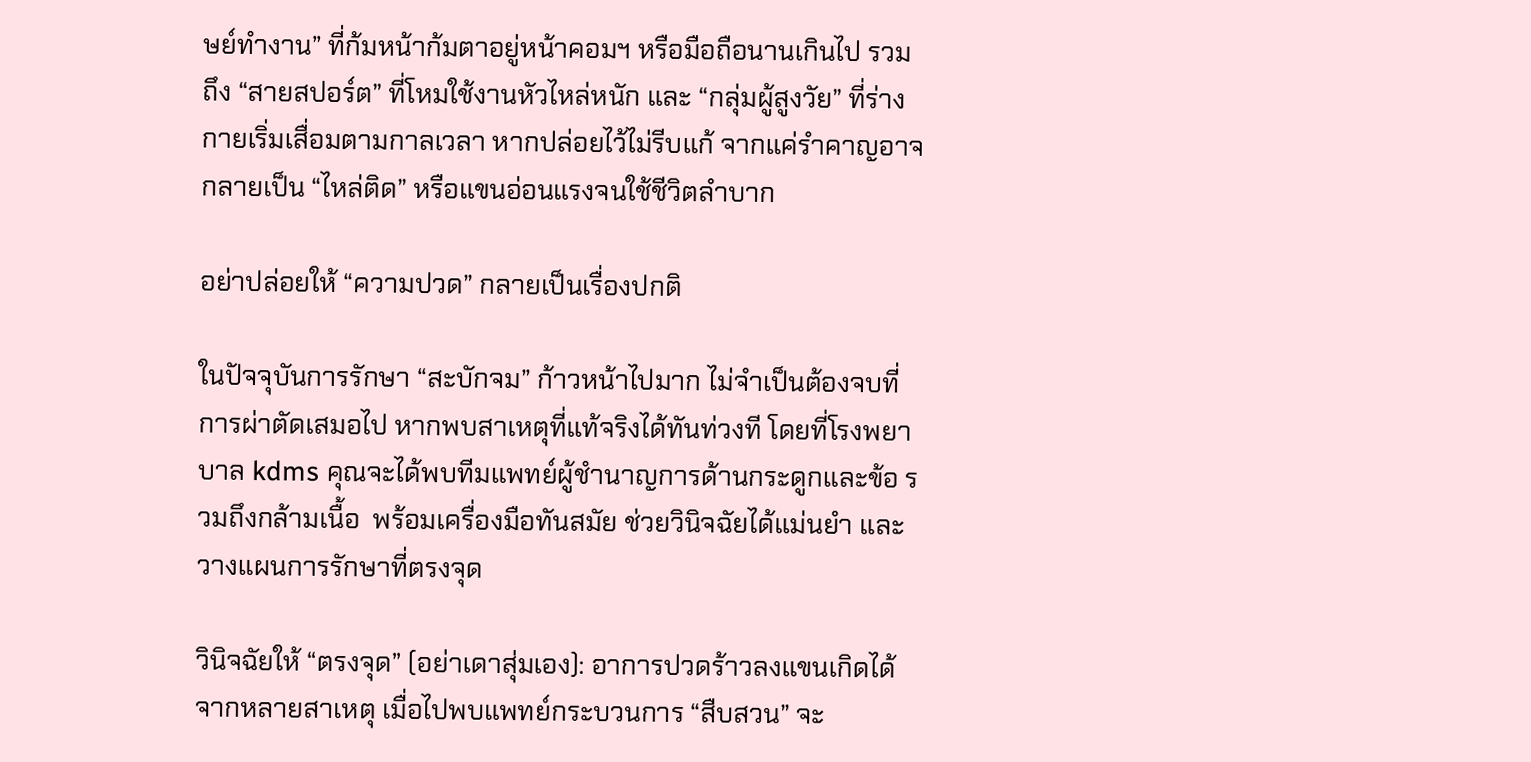ษย์ทำงาน” ที่ก้มหน้าก้มตาอยู่หน้าคอมฯ หรือมือถือนานเกินไป รวมถึง “สายสปอร์ต” ที่โหมใช้งานหัวไหล่หนัก และ “กลุ่มผู้สูงวัย” ที่ร่างกายเริ่มเสื่อมตามกาลเวลา หากปล่อยไว้ไม่รีบแก้ จากแค่รำคาญอาจกลายเป็น “ไหล่ติด” หรือแขนอ่อนแรงจนใช้ชีวิตลำบาก

อย่าปล่อยให้ “ความปวด” กลายเป็นเรื่องปกติ

ในปัจจุบันการรักษา “สะบักจม” ก้าวหน้าไปมาก ไม่จำเป็นต้องจบที่การผ่าตัดเสมอไป หากพบสาเหตุที่แท้จริงได้ทันท่วงที โดยที่โรงพยาบาล kdms คุณจะได้พบทีมแพทย์ผู้ชำนาญการด้านกระดูกและข้อ รวมถึงกล้ามเนื้อ  พร้อมเครื่องมือทันสมัย ช่วยวินิจฉัยได้แม่นยำ และวางแผนการรักษาที่ตรงจุด

วินิจฉัยให้ “ตรงจุด” (อย่าเดาสุ่มเอง): อาการปวดร้าวลงแขนเกิดได้จากหลายสาเหตุ เมื่อไปพบแพทย์กระบวนการ “สืบสวน” จะ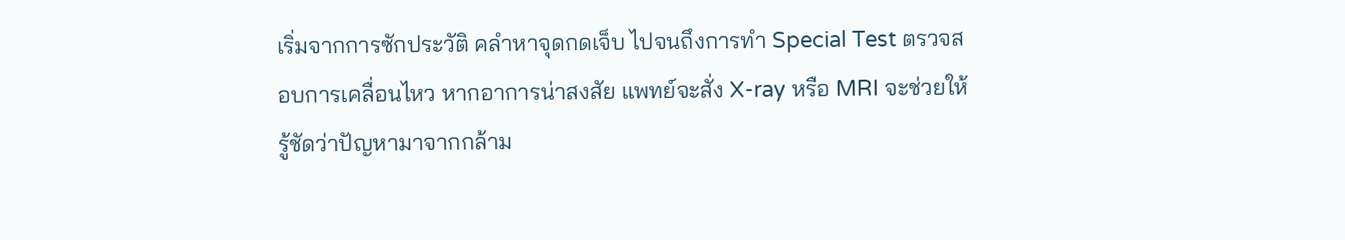เริ่มจากการซักประวัติ คลำหาจุดกดเจ็บ ไปจนถึงการทำ Special Test ตรวจสอบการเคลื่อนไหว หากอาการน่าสงสัย แพทย์จะสั่ง X-ray หรือ MRI จะช่วยให้รู้ชัดว่าปัญหามาจากกล้าม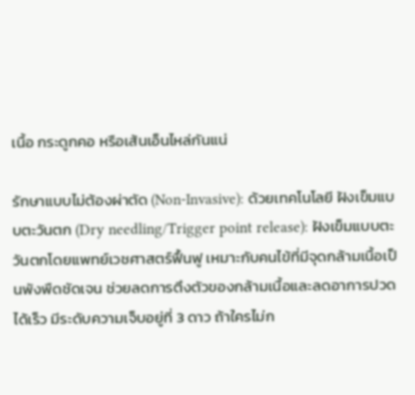เนื้อ กระดูกคอ หรือเส้นเอ็นไหล่กันแน่

รักษาแบบไม่ต้องผ่าตัด (Non-Invasive): ด้วยเทคโนโลยี ฝังเข็มแบบตะวันตก (Dry needling/Trigger point release): ฝังเข็มแบบตะวันตกโดยแพทย์เวชศาสตร์ฟื้นฟู เหมาะกับคนไข้ที่มีจุดกล้ามเนื้อเป็นพังพืดชัดเจน ช่วยลดการตึงตัวของกล้ามเนื้อและลดอาการปวดได้เร็ว มีระดับความเจ็บอยู่ที่ 3 ดาว ถ้าใครไม่ก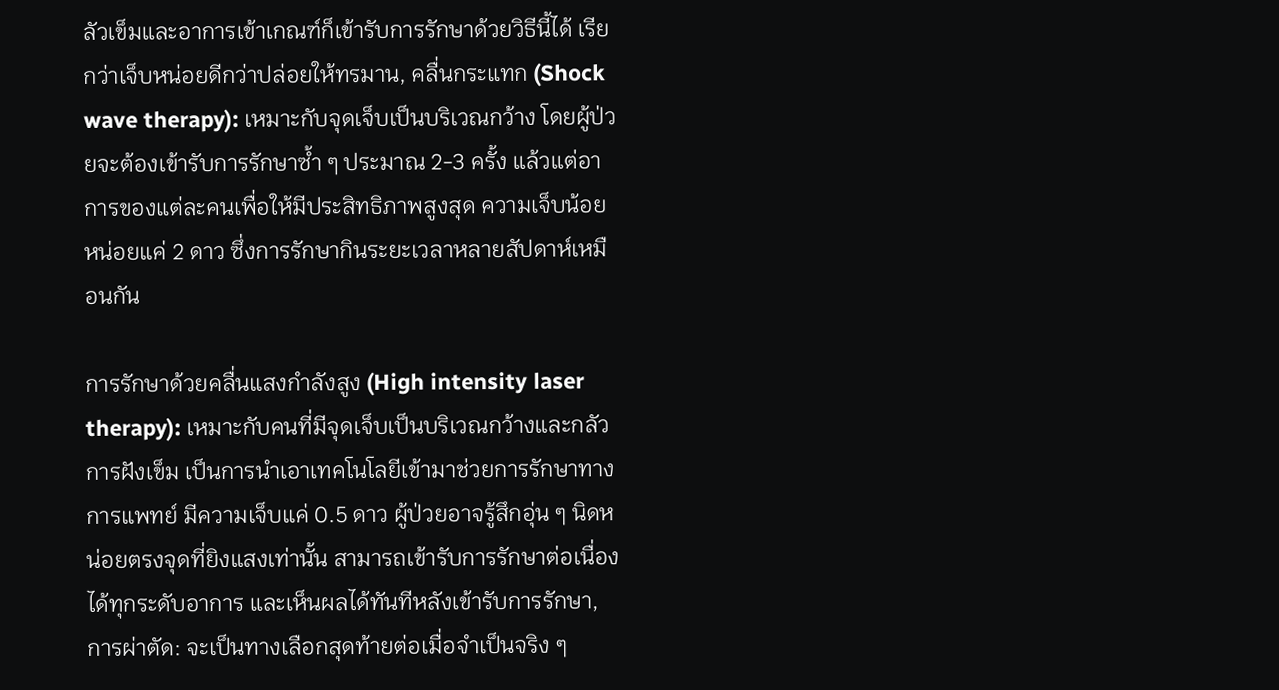ลัวเข็มและอาการเข้าเกณฑ์ก็เข้ารับการรักษาด้วยวิธีนี้ได้ เรียกว่าเจ็บหน่อยดีกว่าปล่อยให้ทรมาน, คลื่นกระแทก (Shock wave therapy): เหมาะกับจุดเจ็บเป็นบริเวณกว้าง โดยผู้ป่วยจะต้องเข้ารับการรักษาซ้ำ ๆ ประมาณ 2-3 ครั้ง แล้วแต่อาการของแต่ละคนเพื่อให้มีประสิทธิภาพสูงสุด ความเจ็บน้อยหน่อยแค่ 2 ดาว ซึ่งการรักษากินระยะเวลาหลายสัปดาห์เหมือนกัน

การรักษาด้วยคลื่นแสงกำลังสูง (High intensity laser therapy): เหมาะกับคนที่มีจุดเจ็บเป็นบริเวณกว้างและกลัวการฝังเข็ม เป็นการนำเอาเทคโนโลยีเข้ามาช่วยการรักษาทางการแพทย์ มีความเจ็บแค่ 0.5 ดาว ผู้ป่วยอาจรู้สึกอุ่น ๆ นิดหน่อยตรงจุดที่ยิงแสงเท่านั้น สามารถเข้ารับการรักษาต่อเนื่องได้ทุกระดับอาการ และเห็นผลได้ทันทีหลังเข้ารับการรักษา,  การผ่าตัด: จะเป็นทางเลือกสุดท้ายต่อเมื่อจำเป็นจริง ๆ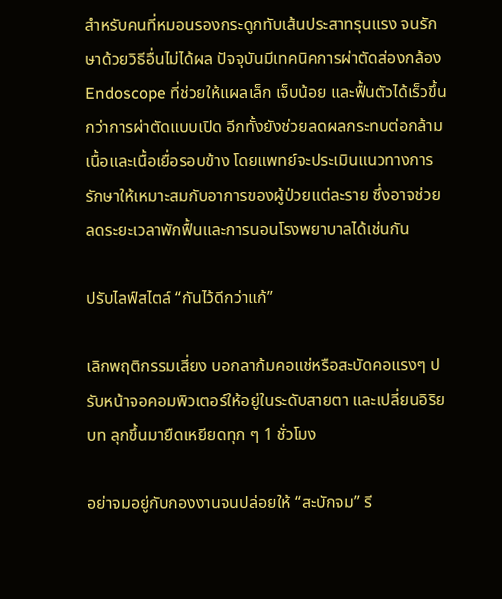สำหรับคนที่หมอนรองกระดูกทับเส้นประสาทรุนแรง จนรักษาด้วยวิธีอื่นไม่ได้ผล ปัจจุบันมีเทคนิคการผ่าตัดส่องกล้อง Endoscope ที่ช่วยให้แผลเล็ก เจ็บน้อย และฟื้นตัวได้เร็วขึ้นกว่าการผ่าตัดแบบเปิด อีกทั้งยังช่วยลดผลกระทบต่อกล้ามเนื้อและเนื้อเยื่อรอบข้าง โดยแพทย์จะประเมินแนวทางการรักษาให้เหมาะสมกับอาการของผู้ป่วยแต่ละราย ซึ่งอาจช่วยลดระยะเวลาพักฟื้นและการนอนโรงพยาบาลได้เช่นกัน

ปรับไลฟ์สไตล์ “กันไว้ดีกว่าแก้”

เลิกพฤติกรรมเสี่ยง บอกลาก้มคอแช่หรือสะบัดคอแรงๆ ปรับหน้าจอคอมพิวเตอร์ให้อยู่ในระดับสายตา และเปลี่ยนอิริยบท ลุกขึ้นมายืดเหยียดทุก ๆ 1 ชั่วโมง

อย่าจมอยู่กับกองงานจนปล่อยให้ “สะบักจม” รี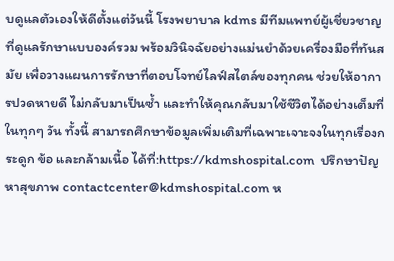บดูแลตัวเองให้ดีตั้งแต่วันนี้ โรงพยาบาล kdms มีทีมแพทย์ผู้เชี่ยวชาญที่ดูแลรักษาแบบองค์รวม พร้อมวินิจฉัยอย่างแม่นยำด้วยเครื่องมือที่ทันสมัย เพื่อวางแผนการรักษาที่ตอบโจทย์ไลฟ์สไตล์ของทุกคน ช่วยให้อาการปวดหายดี ไม่กลับมาเป็นซ้ำ และทำให้คุณกลับมาใช้ชีวิตได้อย่างเต็มที่ในทุกๆ วัน ทั้งนี้ สามารถศึกษาข้อมูลเพิ่มเติมที่เฉพาะเจาะจงในทุกเรื่องกระดูก ข้อ และกล้ามเนื้อ ได้ที่:https://kdmshospital.com  ปรึกษาปัญหาสุขภาพ contactcenter@kdmshospital.com ห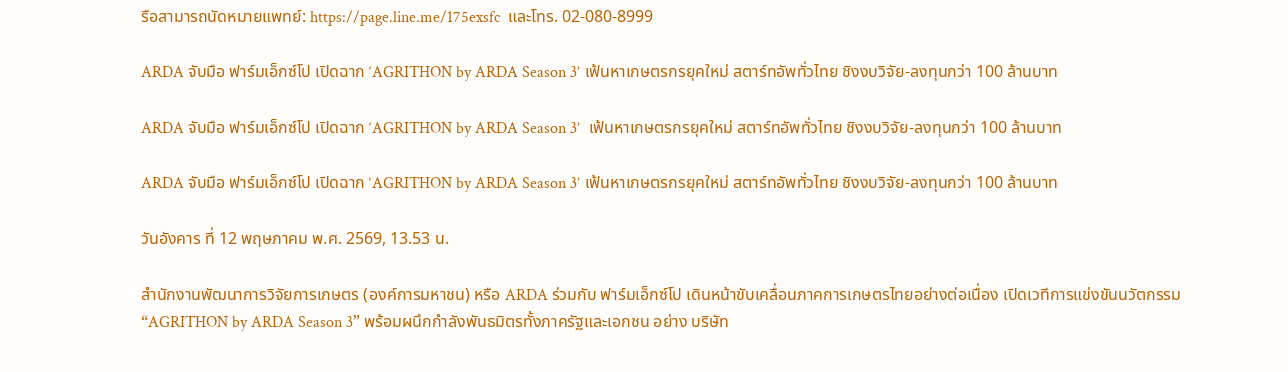รือสามารถนัดหมายแพทย์: https://page.line.me/175exsfc  และโทร. 02-080-8999

ARDA จับมือ ฟาร์มเอ็กซ์โป เปิดฉาก ‘AGRITHON by ARDA Season 3’ เฟ้นหาเกษตรกรยุคใหม่ สตาร์ทอัพทั่วไทย ชิงงบวิจัย-ลงทุนกว่า 100 ล้านบาท

ARDA จับมือ ฟาร์มเอ็กซ์โป เปิดฉาก ‘AGRITHON by ARDA Season 3’  เฟ้นหาเกษตรกรยุคใหม่ สตาร์ทอัพทั่วไทย ชิงงบวิจัย-ลงทุนกว่า 100 ล้านบาท

ARDA จับมือ ฟาร์มเอ็กซ์โป เปิดฉาก ‘AGRITHON by ARDA Season 3’ เฟ้นหาเกษตรกรยุคใหม่ สตาร์ทอัพทั่วไทย ชิงงบวิจัย-ลงทุนกว่า 100 ล้านบาท

วันอังคาร ที่ 12 พฤษภาคม พ.ศ. 2569, 13.53 น.

สำนักงานพัฒนาการวิจัยการเกษตร (องค์การมหาชน) หรือ ARDA ร่วมกับ ฟาร์มเอ็กซ์โป เดินหน้าขับเคลื่อนภาคการเกษตรไทยอย่างต่อเนื่อง เปิดเวทีการแข่งขันนวัตกรรม “AGRITHON by ARDA Season 3” พร้อมผนึกกำลังพันธมิตรทั้งภาครัฐและเอกชน อย่าง บริษัท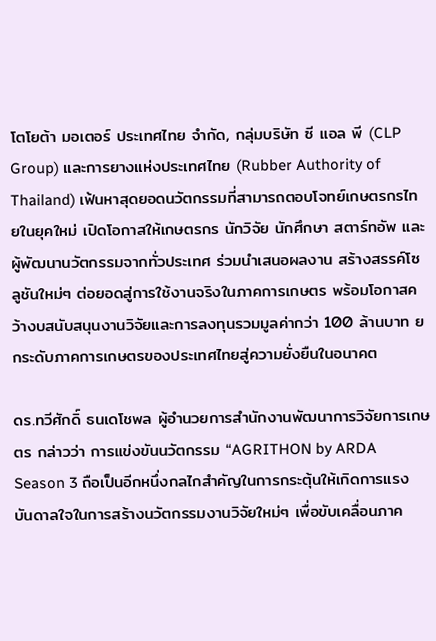โตโยต้า มอเตอร์ ประเทศไทย จำกัด, กลุ่มบริษัท ซี แอล พี (CLP Group) และการยางแห่งประเทศไทย (Rubber Authority of Thailand) เฟ้นหาสุดยอดนวัตกรรมที่สามารถตอบโจทย์เกษตรกรไทยในยุคใหม่ เปิดโอกาสให้เกษตรกร นักวิจัย นักศึกษา สตาร์ทอัพ และผู้พัฒนานวัตกรรมจากทั่วประเทศ ร่วมนำเสนอผลงาน สร้างสรรค์โซลูชันใหม่ๆ ต่อยอดสู่การใช้งานจริงในภาคการเกษตร พร้อมโอกาสคว้างบสนับสนุนงานวิจัยและการลงทุนรวมมูลค่ากว่า 100 ล้านบาท ยกระดับภาคการเกษตรของประเทศไทยสู่ความยั่งยืนในอนาคต

ดร.ทวีศักดิ์ ธนเดโชพล ผู้อํานวยการสํานักงานพัฒนาการวิจัยการเกษตร กล่าวว่า การแข่งขันนวัตกรรม “AGRITHON by ARDA Season 3 ถือเป็นอีกหนึ่งกลไกสำคัญในการกระตุ้นให้เกิดการแรงบันดาลใจในการสร้างนวัตกรรมงานวิจัยใหม่ๆ เพื่อขับเคลื่อนภาค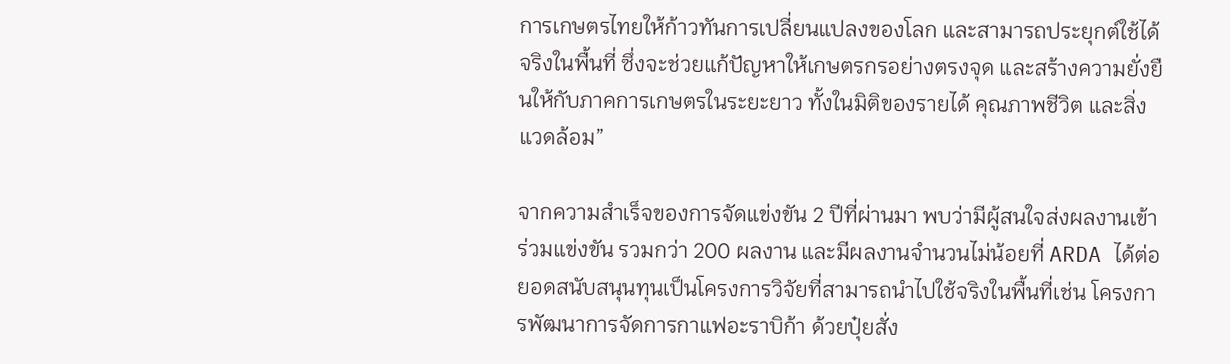การเกษตรไทยให้ก้าวทันการเปลี่ยนแปลงของโลก และสามารถประยุกต์ใช้ได้จริงในพื้นที่ ซึ่งจะช่วยแก้ปัญหาให้เกษตรกรอย่างตรงจุด และสร้างความยั่งยืนให้กับภาคการเกษตรในระยะยาว ทั้งในมิติของรายได้ คุณภาพชีวิต และสิ่งแวดล้อม”

จากความสำเร็จของการจัดแข่งขัน 2 ปีที่ผ่านมา พบว่ามีผู้สนใจส่งผลงานเข้าร่วมแข่งขัน รวมกว่า 200 ผลงาน และมีผลงานจำนวนไม่น้อยที่ ARDA ได้ต่อยอดสนับสนุนทุนเป็นโครงการวิจัยที่สามารถนำไปใช้จริงในพื้นที่เช่น โครงการพัฒนาการจัดการกาแฟอะราบิก้า ด้วยปุ๋ยสั่ง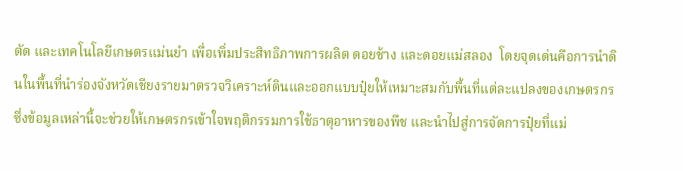ตัด และเทคโนโลยีเกษตรแม่นยํา เพื่อเพิ่มประสิทธิภาพการผลิต ดอยช้าง และดอยแม่สลอง  โดยจุดเด่นคือการนำดินในพื้นที่นำร่องจังหวัดเชียงรายมาตรวจวิเคราะห์ดินและออกแบบปุ๋ยให้เหมาะสมกับพื้นที่แต่ละแปลงของเกษตรกร ซึ่งข้อมูลเหล่านี้จะช่วยให้เกษตรกรเข้าใจพฤติกรรมการใช้ธาตุอาหารของพืช และนำไปสู่การจัดการปุ๋ยที่แม่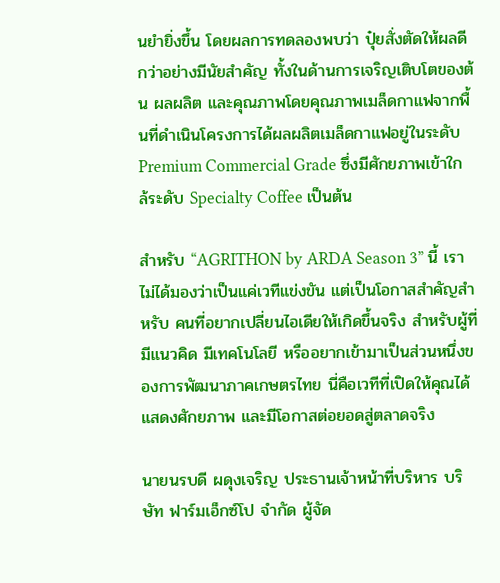นยำยิ่งขึ้น โดยผลการทดลองพบว่า ปุ๋ยสั่งตัดให้ผลดีกว่าอย่างมีนัยสำคัญ ทั้งในด้านการเจริญเติบโตของต้น ผลผลิต และคุณภาพโดยคุณภาพเมล็ดกาแฟจากพื้นที่ดำเนินโครงการได้ผลผลิตเมล็ดกาแฟอยู่ในระดับ Premium Commercial Grade ซึ่งมีศักยภาพเข้าใกล้ระดับ Specialty Coffee เป็นต้น

สำหรับ “AGRITHON by ARDA Season 3” นี้ เราไม่ได้มองว่าเป็นแค่เวทีแข่งขัน แต่เป็นโอกาสสำคัญสำหรับ คนที่อยากเปลี่ยนไอเดียให้เกิดขึ้นจริง สำหรับผู้ที่มีแนวคิด มีเทคโนโลยี หรืออยากเข้ามาเป็นส่วนหนึ่งของการพัฒนาภาคเกษตรไทย นี่คือเวทีที่เปิดให้คุณได้แสดงศักยภาพ และมีโอกาสต่อยอดสู่ตลาดจริง

นายนรบดี ผดุงเจริญ ประธานเจ้าหน้าที่บริหาร บริษัท ฟาร์มเอ็กซ์โป จำกัด ผู้จัด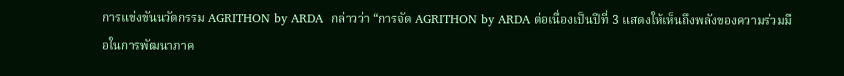การแข่งขันนวัตกรรม AGRITHON by ARDA  กล่าวว่า “การจัด AGRITHON by ARDA ต่อเนื่องเป็นปีที่ 3 แสดงให้เห็นถึงพลังของความร่วมมือในการพัฒนาภาค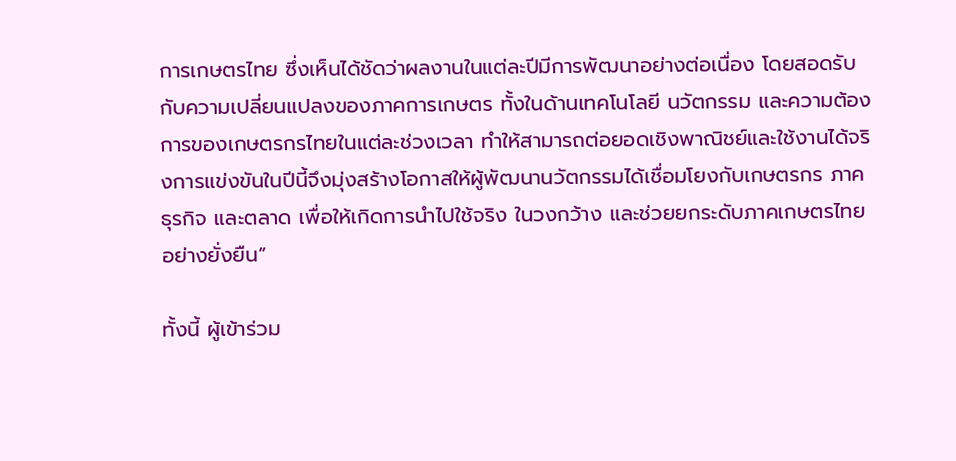การเกษตรไทย ซึ่งเห็นได้ชัดว่าผลงานในแต่ละปีมีการพัฒนาอย่างต่อเนื่อง โดยสอดรับกับความเปลี่ยนแปลงของภาคการเกษตร ทั้งในด้านเทคโนโลยี นวัตกรรม และความต้องการของเกษตรกรไทยในแต่ละช่วงเวลา ทำให้สามารถต่อยอดเชิงพาณิชย์และใช้งานได้จริงการแข่งขันในปีนี้จึงมุ่งสร้างโอกาสให้ผู้พัฒนานวัตกรรมได้เชื่อมโยงกับเกษตรกร ภาคธุรกิจ และตลาด เพื่อให้เกิดการนำไปใช้จริง ในวงกว้าง และช่วยยกระดับภาคเกษตรไทยอย่างยั่งยืน”

ทั้งนี้ ผู้เข้าร่วม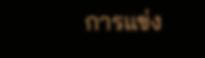การแข่ง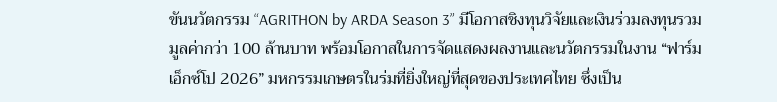ขันนวัตกรรม “AGRITHON by ARDA Season 3” มีโอกาสชิงทุนวิจัยและเงินร่วมลงทุนรวมมูลค่ากว่า 100 ล้านบาท พร้อมโอกาสในการจัดแสดงผลงานและนวัตกรรมในงาน “ฟาร์มเอ็กซ์โป 2026” มหกรรมเกษตรในร่มที่ยิ่งใหญ่ที่สุดของประเทศไทย ซึ่งเป็น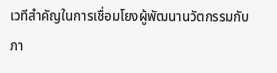เวทีสำคัญในการเชื่อมโยงผู้พัฒนานวัตกรรมกับภา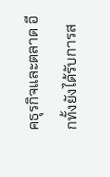คธุรกิจและตลาด อีกทั้งยังได้รับการส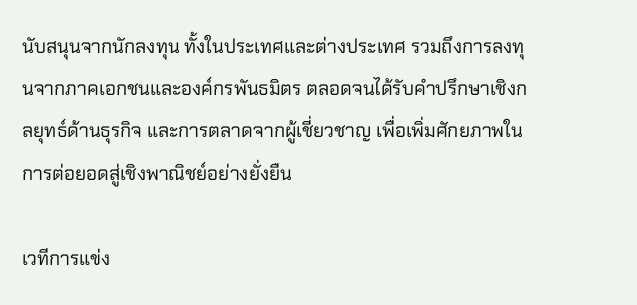นับสนุนจากนักลงทุน ทั้งในประเทศและต่างประเทศ รวมถึงการลงทุนจากภาคเอกชนและองค์กรพันธมิตร ตลอดจนได้รับคำปรึกษาเชิงกลยุทธ์ด้านธุรกิจ และการตลาดจากผู้เชี่ยวชาญ เพื่อเพิ่มศักยภาพในการต่อยอดสู่เชิงพาณิชย์อย่างยั่งยืน

เวทีการแข่ง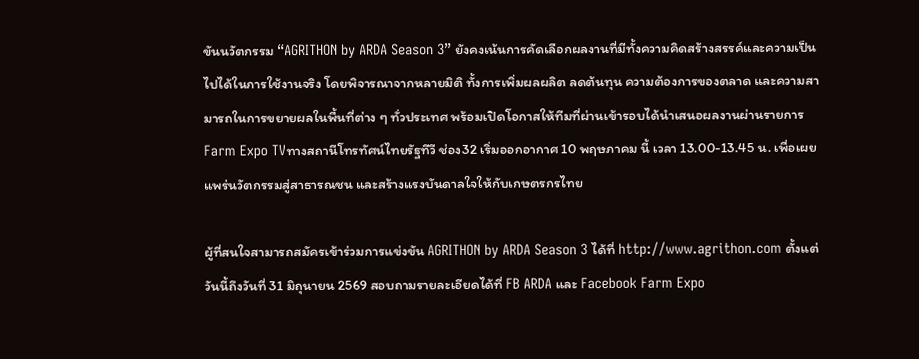ขันนวัตกรรม “AGRITHON by ARDA Season 3” ยังคงเน้นการคัดเลือกผลงานที่มีทั้งความคิดสร้างสรรค์และความเป็นไปได้ในการใช้งานจริง โดยพิจารณาจากหลายมิติ ทั้งการเพิ่มผลผลิต ลดต้นทุน ความต้องการของตลาด และความสามารถในการขยายผลในพื้นที่ต่าง ๆ ทั่วประเทศ พร้อมเปิดโอกาสให้ทีมที่ผ่านเข้ารอบได้นำเสนอผลงานผ่านรายการ Farm Expo TVทางสถานีโทรทัศน์ไทยรัฐทีวี ช่อง32 เริ่มออกอากาศ 10 พฤษภาคม นี้ เวลา 13.00-13.45 น. เพื่อเผยแพร่นวัตกรรมสู่สาธารณชน และสร้างแรงบันดาลใจให้กับเกษตรกรไทย

ผู้ที่สนใจสามารถสมัครเข้าร่วมการแข่งขัน AGRITHON by ARDA Season 3 ได้ที่ http://www.agrithon.com ตั้งแต่วันนี้ถึงวันที่ 31 มิถุนายน 2569 สอบถามรายละเอียดได้ที่ FB ARDA และ Facebook Farm Expo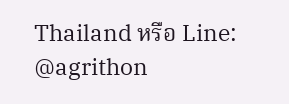Thailand หรือ Line: @agrithon